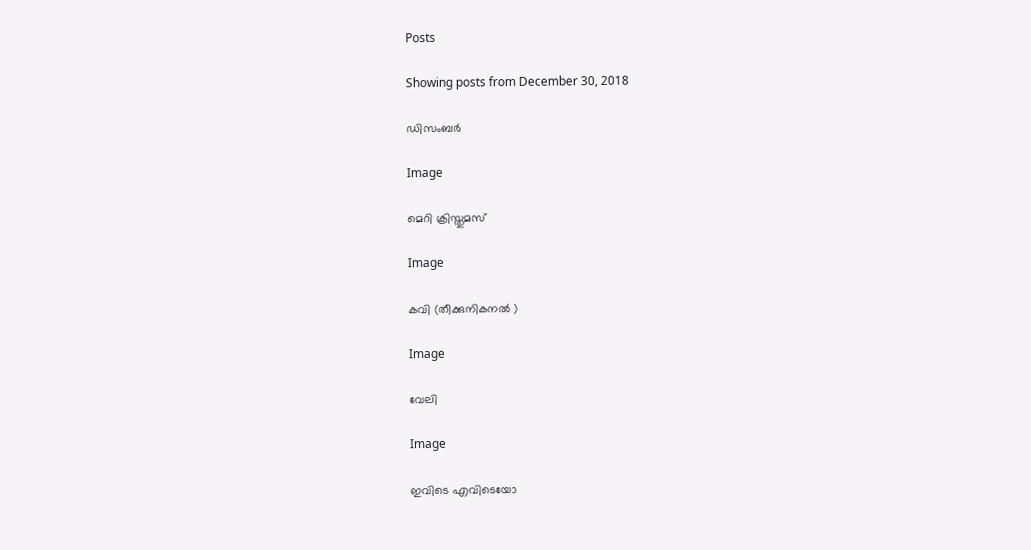Posts

Showing posts from December 30, 2018

ഡിസംബർ

Image

മെറി ക്രിസ്തുമസ്

Image

കവി (തീക്കുനികനൽ )

Image

വേലി

Image

ഇവിടെ എവിടെയോ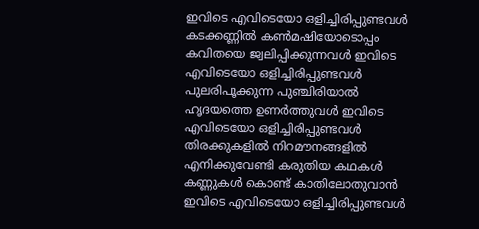ഇവിടെ എവിടെയോ ഒളിച്ചിരിപ്പുണ്ടവൾ കടക്കണ്ണിൽ കൺമഷിയോടൊപ്പം കവിതയെ ജ്വലിപ്പിക്കുന്നവൾ ഇവിടെ എവിടെയോ ഒളിച്ചിരിപ്പുണ്ടവൾ പുലരിപൂക്കുന്ന പുഞ്ചിരിയാൽ ഹൃദയത്തെ ഉണർത്തുവൾ ഇവിടെ എവിടെയോ ഒളിച്ചിരിപ്പുണ്ടവൾ തിരക്കുകളിൽ നിറമൗനങ്ങളിൽ എനിക്കുവേണ്ടി കരുതിയ കഥകൾ കണ്ണുകൾ കൊണ്ട് കാതിലോതുവാൻ ഇവിടെ എവിടെയോ ഒളിച്ചിരിപ്പുണ്ടവൾ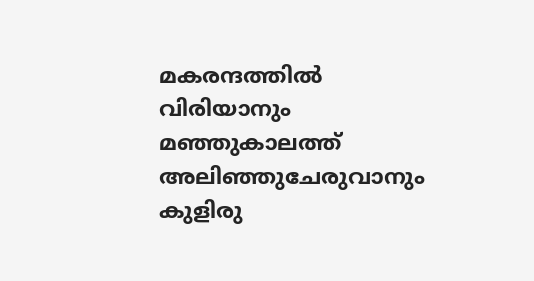മകരന്ദത്തിൽ വിരിയാനും മഞ്ഞുകാലത്ത് അലിഞ്ഞുചേരുവാനും കുളിരു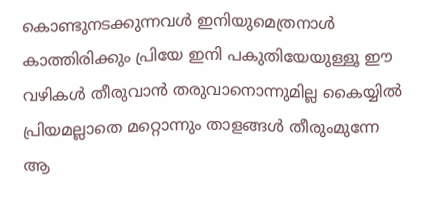കൊണ്ടുനടക്കുന്നവൾ ഇനിയുമെത്രനാൾ കാത്തിരിക്കും പ്രിയേ ഇനി പകുതിയേയുള്ളൂ ഈ വഴികൾ തീരുവാൻ തരുവാനൊന്നുമില്ല കൈയ്യിൽ പ്രിയമല്ലാതെ മറ്റൊന്നും താളങ്ങൾ തീരുംമുന്നേ ആ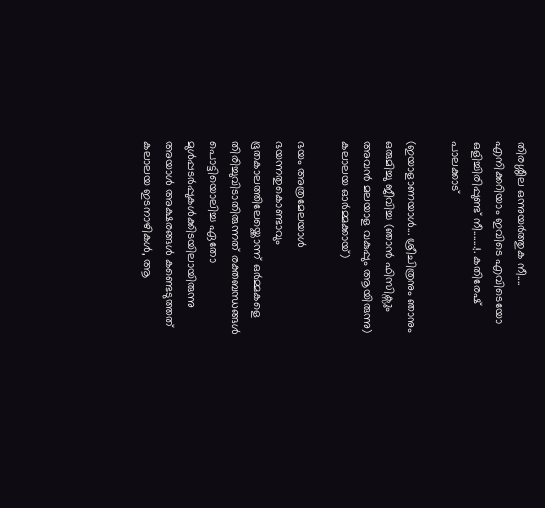തിരശ്ശീല ഒന്നുയർത്തുക നീ.... എനിക്കറിയാം ഇവിടെ എവിടെയോ ഒളിച്ചിരിപ്പുണ്ട് നീ.......!. കതിരേഷ് പാലക്കാട്

(ഇയാളാണയാൾ... ശ്രീചിത്രനും ഞാനും ഒരുമിച്ചു ജീവിച്ച (ഞാൻ ഫിസിക്സും അവൻ മലയാള വകുപ്പും ആയിരുന്നു) കലാലയ ഓർമ്മക്കായ്)

ഭയം അത്രമേലയാൾ ഭയന്നതുകൊണ്ടാവും ഭൂതകാലത്തിലേയ്ക്കൊന്ന് ഒർമ്മകളെ തിരിച്ചുവിടാതിരുന്നത് രക്തബന്ധങ്ങൾ പൊട്ടിയൊലിച്ച ഏതോ മുൾപ്പടർപ്പുകൾക്കിടയിലായിരുന്നു അയാൾ അക്ഷരങ്ങൾ കണ്ടെടുത്തത് കലാലയ ഇടനാഴികൾ, ആ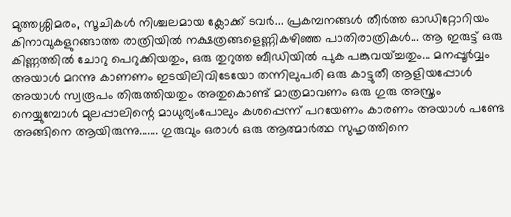മുത്തശ്ശിമരം, സൂചികൾ നിശ്ചലമായ ക്ലോക്ക് ടവർ... പ്രകമ്പനങ്ങൾ തീർത്ത ഓഡിറ്റോറിയം കിനാവുകളുറങ്ങാത്ത രാത്രിയിൽ നക്ഷത്രങ്ങളെണ്ണികഴിഞ്ഞ പാതിരാത്രികൾ... ആ ഇരുട്ട് ഒരു കിണ്ണത്തിൽ ചോറു പെറുക്കിയതും, ഒരു തുറുത്ത ബീഡിയിൽ പുക പങ്കുവയ്ച്ചതും... മനപ്പൂര്‍വ്വം അയാൾ മറന്നു കാണണം ഇടയിലിവിടേയോ തന്നിലുപരി ഒരു കാട്ടുതീ ആളിയപ്പോൾ അയാൾ സ്വരൂപം തിരുത്തിയതും അതുകൊണ്ട് മാത്രമാവണം ഒരു ഗുരു അസ്ത്രം നെയ്യുമ്പോൾ മുലപ്പാലിന്റെ മാധുര്യംപോലും കശപ്പെന്ന് പറയേണം കാരണം അയാൾ പണ്ടേ അങ്ങിനെ ആയിരുന്നു....... ഗുരുവും ഒരാൾ ഒരു ആത്മാർത്ഥ സുഹൃത്തിനെ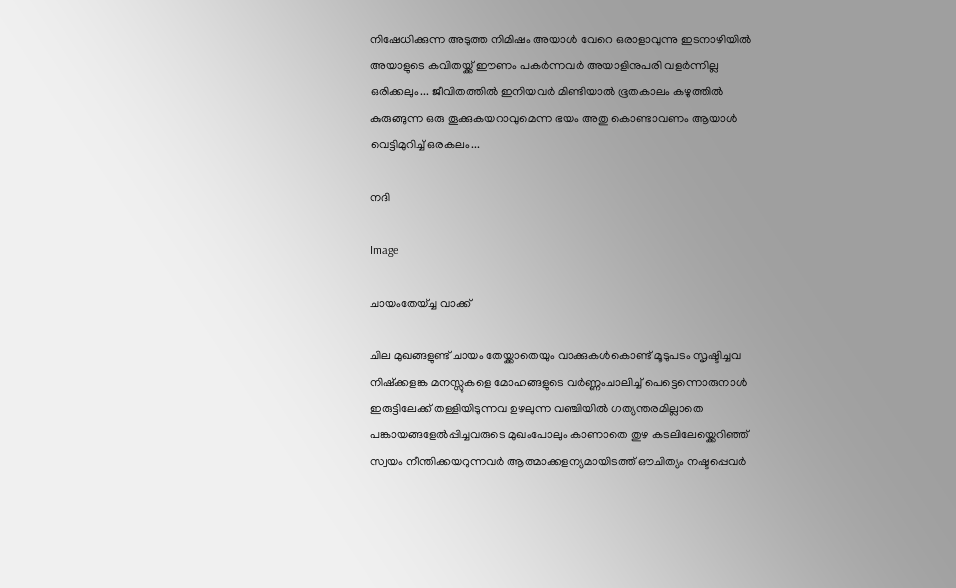നിഷേധിക്കുന്ന അടുത്ത നിമിഷം അയാൾ വേറെ ഒരാളാവുന്നു ഇടനാഴിയിൽ അയാളുടെ കവിതയ്ക്ക് ഈണം പകർന്നവർ അയാളിനുപരി വളർന്നില്ല ഒരിക്കലും... ജീവിതത്തിൽ ഇനിയവർ മിണ്ടിയാൽ ഭൂതകാലം കഴുത്തിൽ കുരുങ്ങുന്ന ഒരു തൂക്കുകയറാവുമെന്ന ഭയം അതു കൊണ്ടാവണം ആയാൾ വെട്ടിമുറിച്ച് ഒരകലം...

നദി

Image

ചായംതേയ്ച്ച വാക്ക്

ചില മുഖങ്ങളുണ്ട് ചായം തേയ്ക്കാതെയും വാക്കുകൾകൊണ്ട് മൂടുപടം സൃഷ്ടിച്ചവ നിഷ്ക്കളങ്ക മനസ്സുകളെ മോഹങ്ങളുടെ വർണ്ണംചാലിച്ച് പെട്ടെന്നൊരുനാൾ ഇരുട്ടിലേക്ക് തള്ളിയിടുന്നവ ഉഴലുന്ന വഞ്ചിയിൽ ഗത്യന്തരമില്ലാതെ പങ്കായങ്ങളേൽപ്പിച്ചവരുടെ മുഖംപോലും കാണാതെ തുഴ കടലിലേയ്ക്കെറിഞ്ഞ് സ്വയം നീന്തിക്കയറുന്നവർ ആത്മാക്കളന്യമായിടത്ത് ഔചിത്യം നഷ്ടപ്പെവർ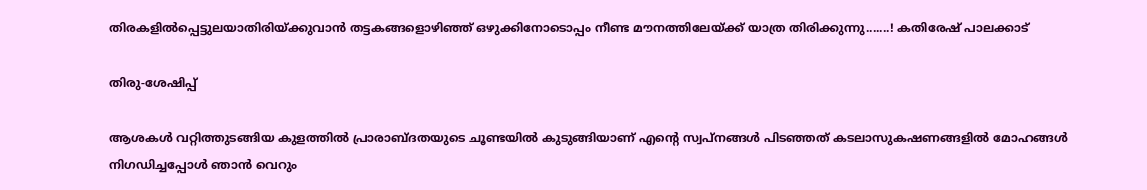തിരകളിൽപ്പെട്ടുലയാതിരിയ്ക്കുവാൻ തട്ടകങ്ങളൊഴിഞ്ഞ് ഒഴുക്കിനോടൊപ്പം നീണ്ട മൗനത്തിലേയ്ക്ക് യാത്ര തിരിക്കുന്നു.......! കതിരേഷ് പാലക്കാട്

തിരു-ശേഷിപ്പ്

ആശകൾ വറ്റിത്തുടങ്ങിയ കുളത്തിൽ പ്രാരാബ്ദതയുടെ ചൂണ്ടയിൽ കുടുങ്ങിയാണ് എന്റെ സ്വപ്നങ്ങൾ പിടഞ്ഞത് കടലാസുകഷണങ്ങളിൽ മോഹങ്ങൾ നിഗഡിച്ചപ്പോൾ ഞാൻ വെറും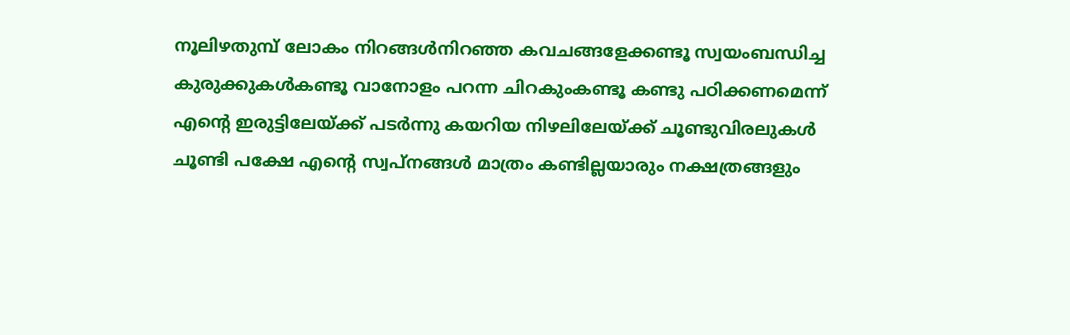നൂലിഴതുമ്പ് ലോകം നിറങ്ങൾനിറഞ്ഞ കവചങ്ങളേക്കണ്ടൂ സ്വയംബന്ധിച്ച കുരുക്കുകൾകണ്ടൂ വാനോളം പറന്ന ചിറകുംകണ്ടൂ കണ്ടു പഠിക്കണമെന്ന് എന്റെ ഇരുട്ടിലേയ്ക്ക് പടർന്നു കയറിയ നിഴലിലേയ്ക്ക് ചൂണ്ടുവിരലുകൾ ചൂണ്ടി പക്ഷേ എന്റെ സ്വപ്നങ്ങൾ മാത്രം കണ്ടില്ലയാരും നക്ഷത്രങ്ങളും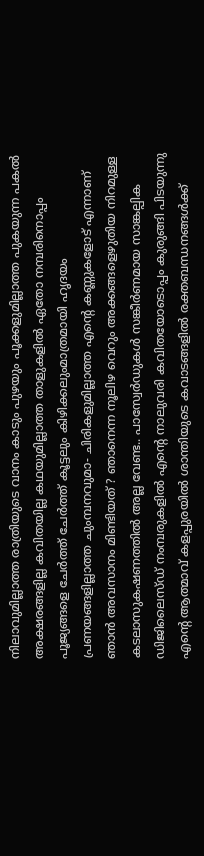നിലാവുമില്ലാത്ത രാത്രിയുടെ വാനം കാടും പുഴയും പൂക്കളുമില്ലാത്ത പുകയുന്ന പകൽ അക്ഷരങ്ങളില്ല കവിതയില്ല കഥയുമില്ലാത്ത താളുകളിൽ ഏതോ നമ്പരിനൊപ്പം പൂജ്യങ്ങളെ ചേർത്ത് ചേർത്ത് കൂട്ടലും കിഴിക്കലുംമാത്രമായി ഹൃദയം പ്രണയങ്ങളില്ലാത്ത ചുംമ്പനവുമാ- ചിരികളുമില്ലാത്ത എന്റെ കണ്ണുകളോട് എന്നാണ് ഞാൻ അവസാനം മിണ്ടിയത് ? ഞാനെന്ന നൂലിഴ വെറും അക്കങ്ങളെഴുതിയ നിറമുള്ള കടലാസുകഷണത്തിൽ അല്ല വേണ്ട.. പാസ്വേർഡുകൾ സങ്കീര്‍ണമായ സാങ്കല്പിക ഡിജിലൈസ്ഡ് നംമ്പരുകളിൽ എന്റെ നാലുവരി കവിതയോടൊപ്പം കുരുങ്ങി പിടയുന്നു എന്റെ ആത്മാവ് കളപ്പുരയിൽ ശാന്തിയുടെ കവാടങ്ങളിൽ രക്തബന്ധനങ്ങൾക്ക്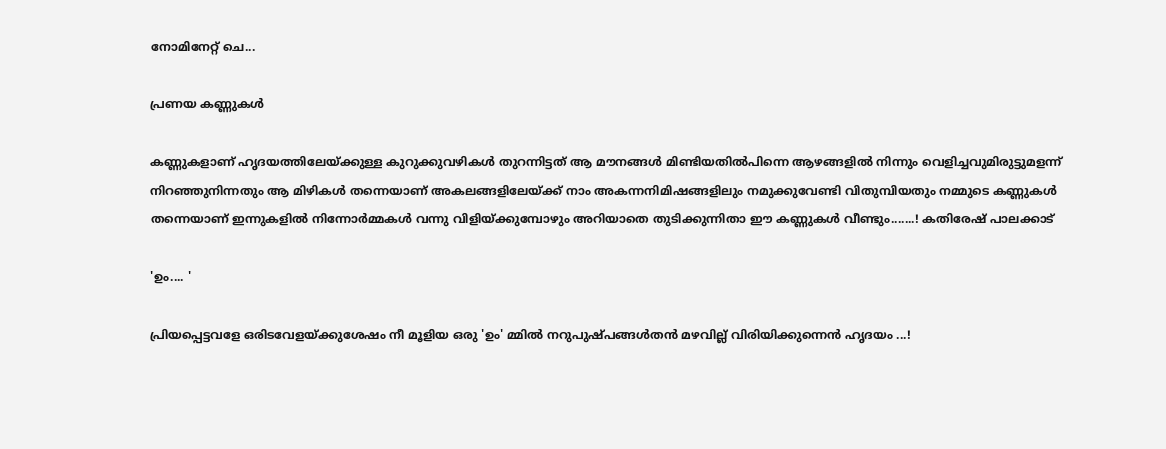നോമിനേറ്റ് ചെ...

പ്രണയ കണ്ണുകൾ

കണ്ണുകളാണ് ഹൃദയത്തിലേയ്ക്കുള്ള കുറുക്കുവഴികൾ തുറന്നിട്ടത് ആ മൗനങ്ങൾ മിണ്ടിയതിൽപിന്നെ ആഴങ്ങളിൽ നിന്നും വെളിച്ചവുമിരുട്ടുമളന്ന് നിറഞ്ഞുനിന്നതും ആ മിഴികൾ തന്നെയാണ് അകലങ്ങളിലേയ്ക്ക് നാം അകന്നനിമിഷങ്ങളിലും നമുക്കുവേണ്ടി വിതുമ്പിയതും നമ്മുടെ കണ്ണുകൾ തന്നെയാണ് ഇന്നുകളിൽ നിന്നോർമ്മകൾ വന്നു വിളിയ്ക്കുമ്പോഴും അറിയാതെ തുടിക്കുന്നിതാ ഈ കണ്ണുകൾ വീണ്ടും.......! കതിരേഷ് പാലക്കാട്

'ഉം.... '

പ്രിയപ്പെട്ടവളേ ഒരിടവേളയ്ക്കുശേഷം നീ മൂളിയ ഒരു 'ഉം' മ്മിൽ നറുപുഷ്പങ്ങൾതൻ മഴവില്ല് വിരിയിക്കുന്നെൻ ഹൃദയം ...!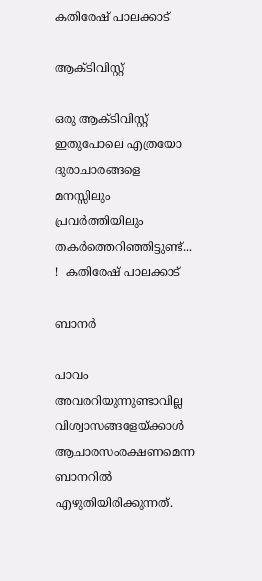കതിരേഷ് പാലക്കാട്

ആക്ടിവിസ്റ്റ്

ഒരു ആക്ടിവിസ്റ്റ് ഇതുപോലെ എത്രയോ ദുരാചാരങ്ങളെ മനസ്സിലും പ്രവര്‍ത്തിയിലും തകർത്തെറിഞ്ഞിട്ടുണ്ട്... !  കതിരേഷ് പാലക്കാട്

ബാനർ

പാവം അവരറിയുന്നുണ്ടാവില്ല വിശ്വാസങ്ങളേയ്ക്കാൾ ആചാരസംരക്ഷണമെന്ന ബാനറിൽ എഴുതിയിരിക്കുന്നത്.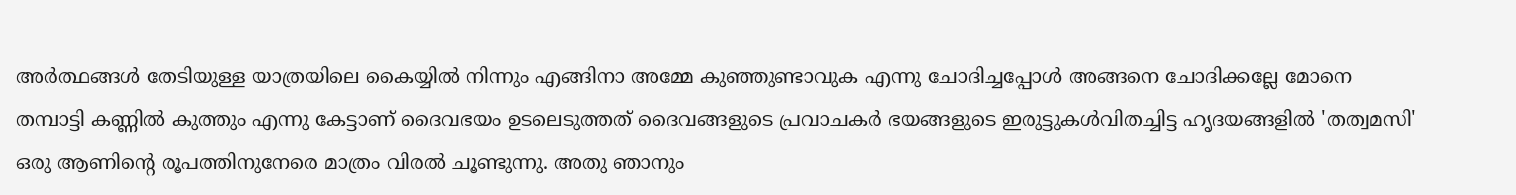അർത്ഥങ്ങൾ തേടിയുള്ള യാത്രയിലെ കൈയ്യിൽ നിന്നും എങ്ങിനാ അമ്മേ കുഞ്ഞുണ്ടാവുക എന്നു ചോദിച്ചപ്പോൾ അങ്ങനെ ചോദിക്കല്ലേ മോനെ തമ്പാട്ടി കണ്ണിൽ കുത്തും എന്നു കേട്ടാണ് ദൈവഭയം ഉടലെടുത്തത് ദൈവങ്ങളുടെ പ്രവാചകർ ഭയങ്ങളുടെ ഇരുട്ടുകൾവിതച്ചിട്ട ഹൃദയങ്ങളിൽ 'തത്വമസി' ഒരു ആണിന്റെ രൂപത്തിനുനേരെ മാത്രം വിരൽ ചൂണ്ടുന്നു. അതു ഞാനും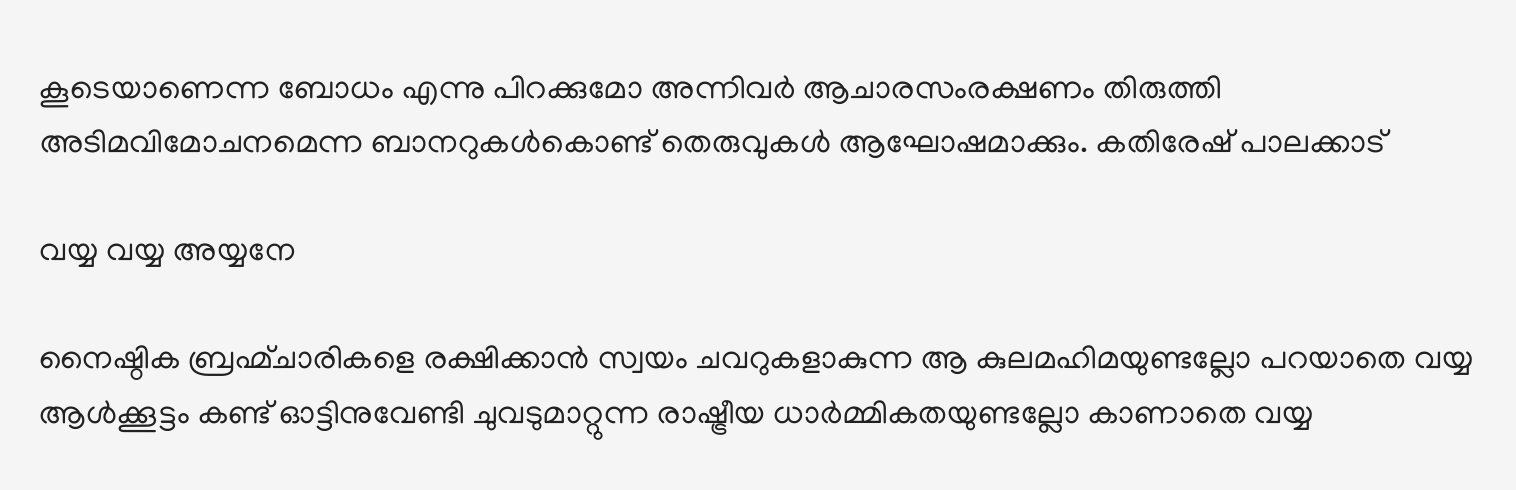കൂടെയാണെന്ന ബോധം എന്നു പിറക്കുമോ അന്നിവർ ആചാരസംരക്ഷണം തിരുത്തി അടിമവിമോചനമെന്ന ബാനറുകൾകൊണ്ട് തെരുവുകൾ ആഘോഷമാക്കും. കതിരേഷ് പാലക്കാട്

വയ്യ വയ്യ അയ്യനേ

നൈഷ്ഠിക ബ്രഹ്മ്ചാരികളെ രക്ഷിക്കാൻ സ്വയം ചവറുകളാകുന്ന ആ കുലമഹിമയുണ്ടല്ലോ പറയാതെ വയ്യ ആൾക്കൂട്ടം കണ്ട് ഓട്ടിനുവേണ്ടി ചുവടുമാറ്റുന്ന രാഷ്ട്രീയ ധാർമ്മികതയുണ്ടല്ലോ കാണാതെ വയ്യ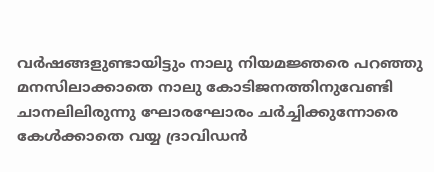വർഷങ്ങളുണ്ടായിട്ടും നാലു നിയമജ്ഞരെ പറഞ്ഞു മനസിലാക്കാതെ നാലു കോടിജനത്തിനുവേണ്ടി ചാനലിലിരുന്നു ഘോരഘോരം ചർച്ചിക്കുന്നോരെ കേൾക്കാതെ വയ്യ ദ്രാവിഡൻ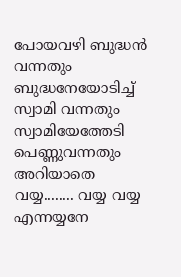പോയവഴി ബുദ്ധൻ വന്നതും ബുദ്ധനേയോടിച്ച് സ്വാമി വന്നതും സ്വാമിയേത്തേടി പെണ്ണുവന്നതും അറിയാതെ വയ്യ........ വയ്യ വയ്യ എന്നയ്യനേ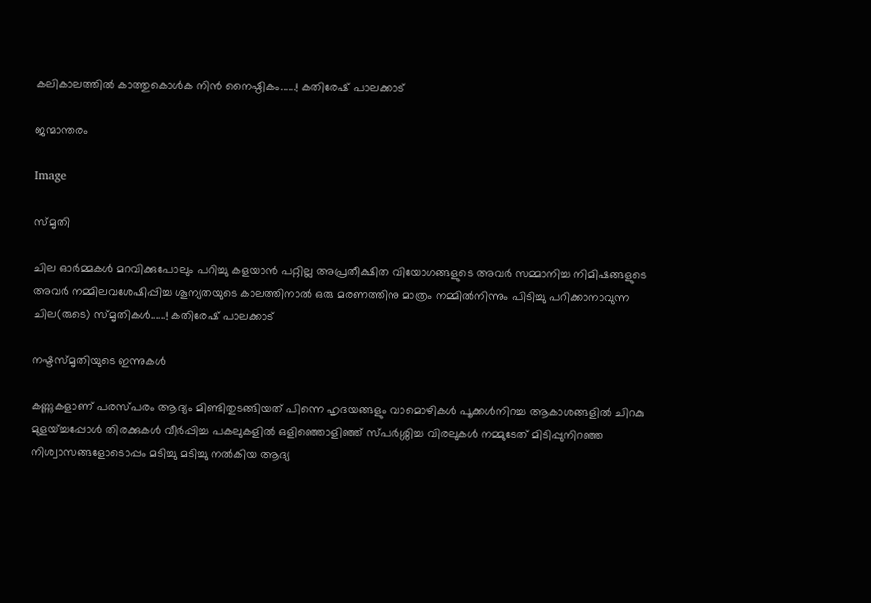കലികാലത്തിൽ കാത്തുകൊൾക നിൻ നൈഷ്ഠികം......! കതിരേഷ് പാലക്കാട്

ജന്മാന്തരം

Image

സ്മൃതി

ചില ഓർമ്മകൾ മറവിക്കുപോലും പറിച്ചു കളയാൻ പറ്റില്ല അപ്രതീക്ഷിത വിയോഗങ്ങളുടെ അവർ സമ്മാനിച്ച നിമിഷങ്ങളുടെ അവർ നമ്മിലവശേഷിപ്പിച്ച ശൂന്യതയുടെ കാലത്തിനാൽ ഒരു മരണത്തിനു മാത്രം നമ്മിൽനിന്നും പിടിച്ചു പറിക്കാനാവുന്ന ചില(രുടെ) സ്മൃതികൾ......! കതിരേഷ് പാലക്കാട്

നഷ്ടസ്മൃതിയുടെ ഇന്നുകൾ

കണ്ണുകളാണ് പരസ്പരം ആദ്യം മിണ്ടിതുടങ്ങിയത് പിന്നെ ഹൃദയങ്ങളും വാമൊഴികൾ പൂക്കൾനിറച്ച ആകാശങ്ങളിൽ ചിറകു മുളയ്ച്ചപ്പോൾ തിരക്കുകൾ വീർപ്പിച്ച പകലുകളിൽ ഒളിഞ്ഞൊളിഞ്ഞ് സ്പർശ്ശിച്ച വിരലുകൾ നമ്മുടേത് മിടിപ്പുനിറഞ്ഞ നിശ്വാസങ്ങളോടൊപ്പം മടിച്ചു മടിച്ചു നൽകിയ ആദ്യ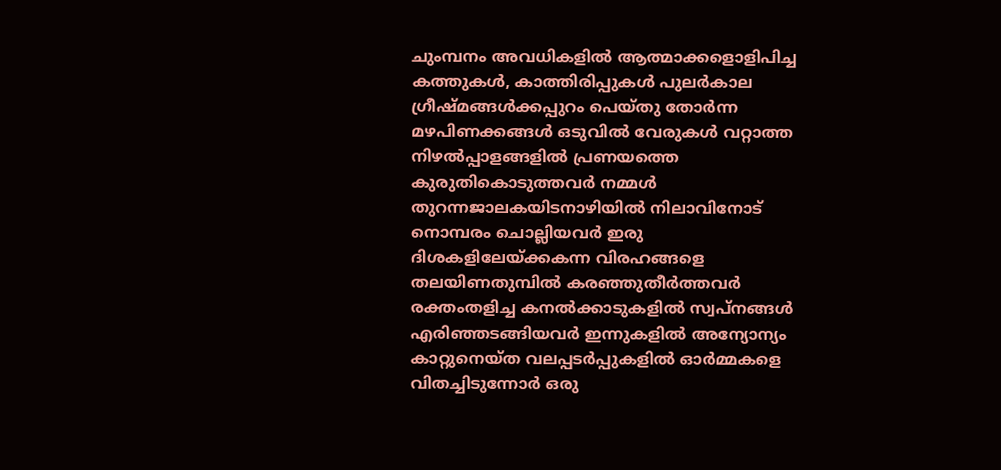ചുംമ്പനം അവധികളിൽ ആത്മാക്കളൊളിപിച്ച കത്തുകൾ, കാത്തിരിപ്പുകൾ പുലർകാല ഗ്രീഷ്മങ്ങൾക്കപ്പുറം പെയ്തു തോർന്ന മഴപിണക്കങ്ങൾ ഒടുവിൽ വേരുകൾ വറ്റാത്ത നിഴൽപ്പാളങ്ങളിൽ പ്രണയത്തെ കുരുതികൊടുത്തവർ നമ്മൾ തുറന്നജാലകയിടനാഴിയിൽ നിലാവിനോട് നൊമ്പരം ചൊല്ലിയവർ ഇരു ദിശകളിലേയ്ക്കകന്ന വിരഹങ്ങളെ തലയിണതുമ്പിൽ കരഞ്ഞുതീർത്തവർ രക്തംതളിച്ച കനൽക്കാടുകളിൽ സ്വപ്നങ്ങൾ എരിഞ്ഞടങ്ങിയവർ ഇന്നുകളിൽ അന്യോന്യം കാറ്റുനെയ്ത വലപ്പടർപ്പുകളിൽ ഓർമ്മകളെ വിതച്ചിടുന്നോർ ഒരു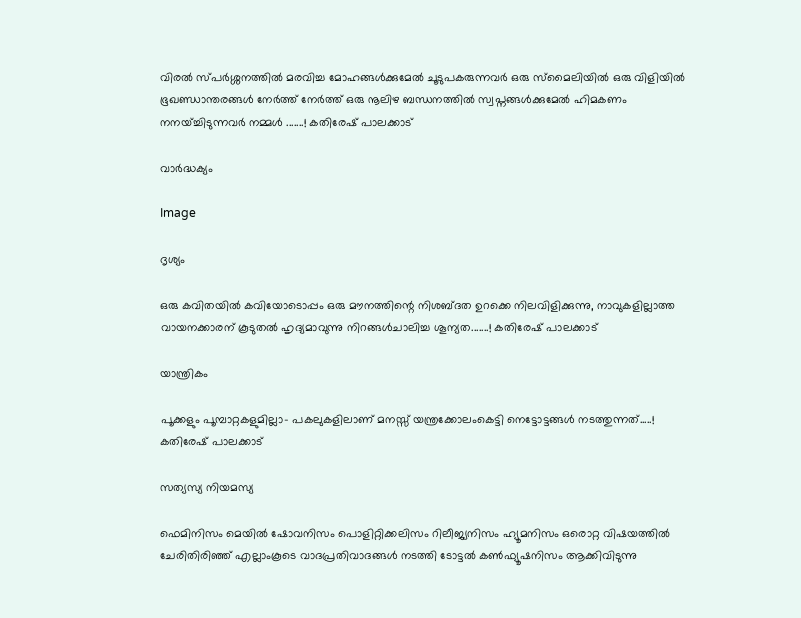വിരൽ സ്പർശ്ശനത്തിൽ മരവിച്ച മോഹങ്ങൾക്കുമേൽ ചൂടുപകരുന്നവർ ഒരു സ്മൈലിയിൽ ഒരു വിളിയിൽ ഭൂഖണ്ഡാന്തരങ്ങൾ നേർത്ത് നേർത്ത് ഒരു നൂലിഴ ബന്ധനത്തിൽ സ്വപ്നങ്ങൾക്കുമേൽ ഹിമകണം നനയ്ച്ചിടുന്നവർ നമ്മൾ .......! കതിരേഷ് പാലക്കാട്

വാർദ്ധക്യം

Image

ദൃശ്യം

ഒരു കവിതയിൽ കവിയോടൊപ്പം ഒരു മൗനത്തിന്റെ നിശബ്ദത ഉറക്കെ നിലവിളിക്കുന്നു, നാവുകളില്ലാത്ത വായനക്കാരന് കൂടുതൽ ഹൃദ്യമാവുന്നു നിറങ്ങൾചാലിച്ച ശൂന്യത.......! കതിരേഷ് പാലക്കാട്

യാന്ത്രികം

പൂക്കളും പൂമ്പാറ്റകളുമില്ലാ- പകലുകളിലാണ് മനസ്സ് യന്ത്രക്കോലംകെട്ടി നെട്ടോട്ടങ്ങൾ നടത്തുന്നത്.....! കതിരേഷ് പാലക്കാട്

സത്യസ്യ നിയമസ്യ

ഫെമിനിസം മെയിൽ ഷോവനിസം പൊളിറ്റിക്കലിസം റിലീജ്യനിസം ഹ്യൂമനിസം ഒരൊറ്റ വിഷയത്തിൽ ചേരിതിരിഞ്ഞ് എല്ലാംകൂടെ വാദപ്രതിവാദങ്ങൾ നടത്തി ടോട്ടൽ കൺഫ്യൂഷനിസം ആക്കിവിടുന്നു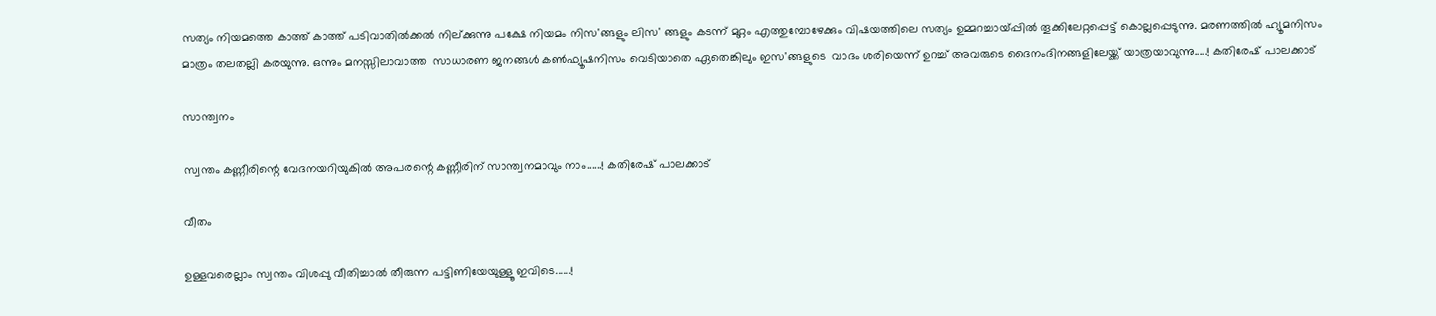സത്യം നിയമത്തെ കാത്ത് കാത്ത് പടിവാതിൽക്കൽ നില്ക്കുന്നു പക്ഷേ നിയമം നിസ'ങ്ങളും ലിസ' ങ്ങളും കടന്ന് മുറ്റം എത്തുമ്പോഴേക്കും വിഷയത്തിലെ സത്യം ഉമ്മറച്ചായ്പ്പിൽ തൂക്കിലേറ്റപ്പെട്ട് കൊല്ലപ്പെടുന്നു. മരണത്തിൽ ഹ്യൂമനിസം മാത്രം തലതല്ലി കരയുന്നു. ഒന്നും മനസ്സിലാവാത്ത  സാധാരണ ജനങ്ങൾ കൺഫ്യൂഷനിസം വെടിയാതെ ഏതെങ്കിലും ഇസ'ങ്ങളുടെ  വാദം ശരിയെന്ന് ഉറച്ച് അവരുടെ ദൈനംദിനങ്ങളിലേയ്ക്ക് യാത്രയാവുന്നു.....! കതിരേഷ് പാലക്കാട്

സാന്ത്വനം

സ്വന്തം കണ്ണീരിന്റെ വേദനയറിയുകിൽ അപരന്റെ കണ്ണീരിന് സാന്ത്വനമാവും നാം......! കതിരേഷ് പാലക്കാട്

വീതം

ഉള്ളവരെല്ലാം സ്വന്തം വിശപ്പു വീതിച്ചാൽ തീരുന്ന പട്ടിണിയേയുള്ളൂ ഇവിടെ......!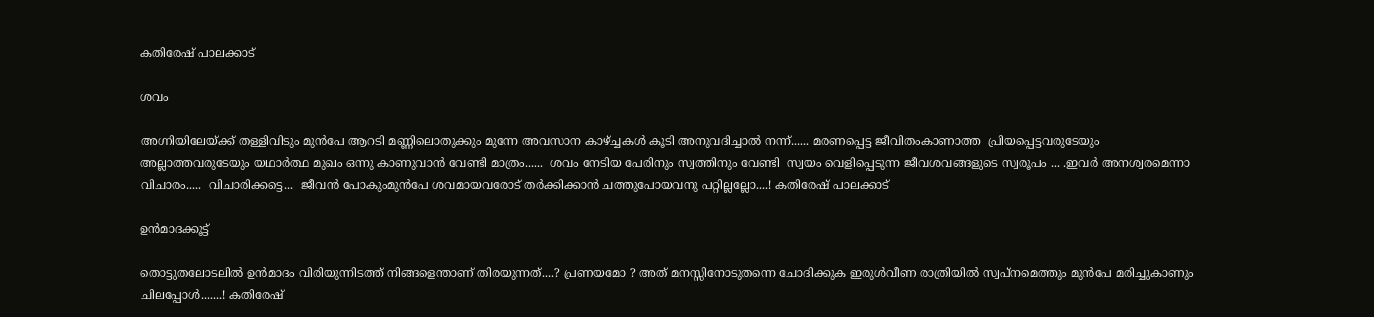കതിരേഷ് പാലക്കാട്

ശവം

അഗ്നിയിലേയ്ക്ക് തള്ളിവിടും മുൻപേ ആറടി മണ്ണിലൊതുക്കും മുന്നേ അവസാന കാഴ്ച്ചകൾ കൂടി അനുവദിച്ചാൽ നന്ന്...... മരണപ്പെട്ട ജീവിതംകാണാത്ത  പ്രിയപ്പെട്ടവരുടേയും അല്ലാത്തവരുടേയും യഥാര്‍ത്ഥ മുഖം ഒന്നു കാണുവാൻ വേണ്ടി മാത്രം......  ശവം നേടിയ പേരിനും സ്വത്തിനും വേണ്ടി  സ്വയം വെളിപ്പെടുന്ന ജീവശവങ്ങളുടെ സ്വരൂപം ... .ഇവർ അനശ്വരമെന്നാ വിചാരം.....  വിചാരിക്കട്ടെ...  ജീവൻ പോകുംമുൻപേ ശവമായവരോട് തർക്കിക്കാൻ ചത്തുപോയവനു പറ്റില്ലല്ലോ....! കതിരേഷ് പാലക്കാട്

ഉൻമാദക്കൂട്ട്

തൊട്ടുതലോടലിൽ ഉൻമാദം വിരിയുന്നിടത്ത് നിങ്ങളെന്താണ് തിരയുന്നത്....? പ്രണയമോ ? അത് മനസ്സിനോടുതന്നെ ചോദിക്കുക ഇരുൾവീണ രാത്രിയിൽ സ്വപ്നമെത്തും മുൻപേ മരിച്ചുകാണും ചിലപ്പോൾ.......! കതിരേഷ്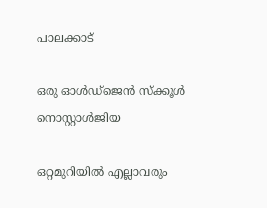പാലക്കാട്

ഒരു ഓൾഡ്ജെൻ സ്ക്കൂൾ നൊസ്റ്റാള്‍ജിയ

ഒറ്റമുറിയിൽ എല്ലാവരും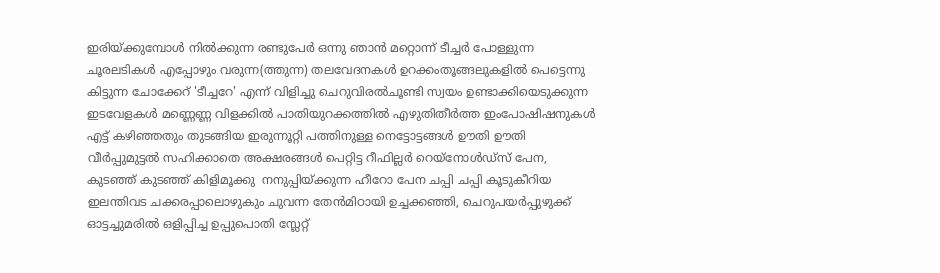ഇരിയ്ക്കുമ്പോൾ നിൽക്കുന്ന രണ്ടുപേർ ഒന്നു ഞാൻ മറ്റൊന്ന് ടീച്ചർ പോള്ളുന്ന ചൂരലടികൾ എപ്പോഴും വരുന്ന(ത്തുന്ന) തലവേദനകൾ ഉറക്കംതൂങ്ങലുകളിൽ പെട്ടെന്നു കിട്ടുന്ന ചോക്കേറ് 'ടീച്ചറേ' എന്ന് വിളിച്ചു ചെറുവിരൽചൂണ്ടി സ്വയം ഉണ്ടാക്കിയെടുക്കുന്ന ഇടവേളകൾ മണ്ണെണ്ണ വിളക്കിൽ പാതിയുറക്കത്തിൽ എഴുതിതീർത്ത ഇംപോഷിഷനുകൾ എട്ട് കഴിഞ്ഞതും തുടങ്ങിയ ഇരുന്നൂറ്റി പത്തിനുള്ള നെട്ടോട്ടങ്ങൾ ഊതി ഊതി വീർപ്പുമുട്ടൽ സഹിക്കാതെ അക്ഷരങ്ങൾ പെറ്റിട്ട റീഫില്ലർ റെയ്നോൾഡ്സ് പേന, കുടഞ്ഞ് കുടഞ്ഞ് കിളിമൂക്കു  നനുപ്പിയ്ക്കുന്ന ഹീറോ പേന ചപ്പി ചപ്പി കൂടുകീറിയ ഇലന്തിവട ചക്കരപ്പാലൊഴുകും ചുവന്ന തേൻമിഠായി ഉച്ചക്കഞ്ഞി, ചെറുപയർപ്പുഴുക്ക് ഓട്ടച്ചുമരിൽ ഒളിപ്പിച്ച ഉപ്പുപൊതി സ്ലേറ്റ്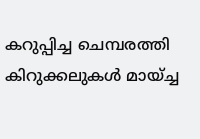കറുപ്പിച്ച ചെമ്പരത്തി കിറുക്കലുകൾ മായ്ച്ച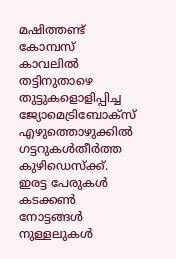മഷിത്തണ്ട് കോമ്പസ് കാവലിൽ തട്ടിനുതാഴെ  തുട്ടുകളൊളിപ്പിച്ച ജ്യോമെട്രിബോക്സ് എഴുത്തൊഴുക്കിൽ ഗട്ടറുകൾതീർത്ത കുഴിഡെസ്ക്ക്. ഇരട്ട പേരുകൾ കടക്കൺ നോട്ടങ്ങൾ നുള്ളലുകൾ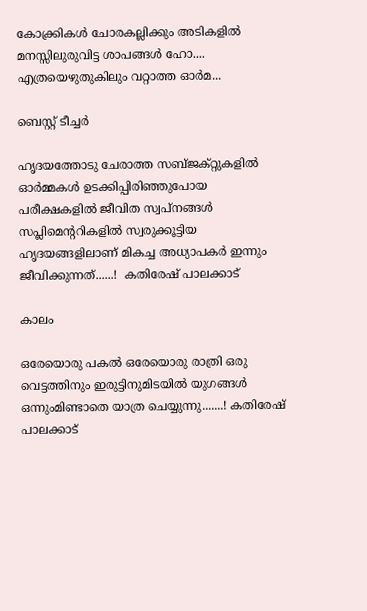കോക്ക്രികൾ ചോരകല്ലിക്കും അടികളിൽ മനസ്സിലുരുവിട്ട ശാപങ്ങൾ ഹോ.... എത്രയെഴുതുകിലും വറ്റാത്ത ഓർമ...

ബെസ്റ്റ് ടീച്ചർ

ഹൃദയത്തോടു ചേരാത്ത സബ്ജക്റ്റുകളിൽ ഓർമ്മകൾ ഉടക്കിപ്പിരിഞ്ഞുപോയ പരീക്ഷകളിൽ ജീവിത സ്വപ്നങ്ങൾ സപ്ലിമെന്ററികളിൽ സ്വരുക്കൂട്ടിയ ഹൃദയങ്ങളിലാണ് മികച്ച അധ്യാപകർ ഇന്നും ജീവിക്കുന്നത്......!  കതിരേഷ് പാലക്കാട്

കാലം

ഒരേയൊരു പകൽ ഒരേയൊരു രാത്രി ഒരു വെട്ടത്തിനും ഇരുട്ടിനുമിടയിൽ യുഗങ്ങൾ ഒന്നുംമിണ്ടാതെ യാത്ര ചെയ്യുന്നു.......! കതിരേഷ് പാലക്കാട്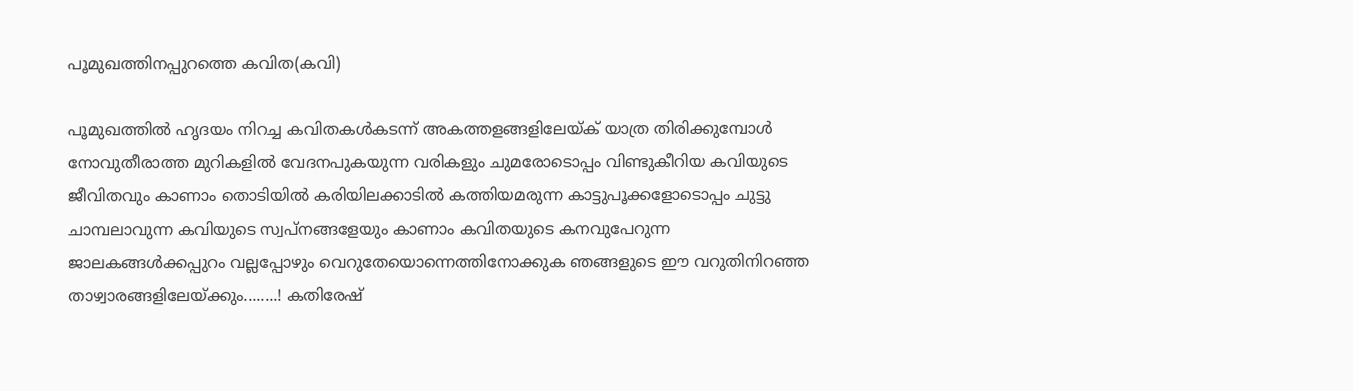പൂമുഖത്തിനപ്പുറത്തെ കവിത(കവി)

പൂമുഖത്തിൽ ഹൃദയം നിറച്ച കവിതകൾകടന്ന് അകത്തളങ്ങളിലേയ്ക് യാത്ര തിരിക്കുമ്പോൾ നോവുതീരാത്ത മുറികളിൽ വേദനപുകയുന്ന വരികളും ചുമരോടൊപ്പം വിണ്ടുകീറിയ കവിയുടെ ജീവിതവും കാണാം തൊടിയിൽ കരിയിലക്കാടിൽ കത്തിയമരുന്ന കാട്ടുപൂക്കളോടൊപ്പം ചുട്ടു ചാമ്പലാവുന്ന കവിയുടെ സ്വപ്നങ്ങളേയും കാണാം കവിതയുടെ കനവുപേറുന്ന ജാലകങ്ങൾക്കപ്പുറം വല്ലപ്പോഴും വെറുതേയൊന്നെത്തിനോക്കുക ഞങ്ങളുടെ ഈ വറുതിനിറഞ്ഞ താഴ്വാരങ്ങളിലേയ്ക്കും........! കതിരേഷ്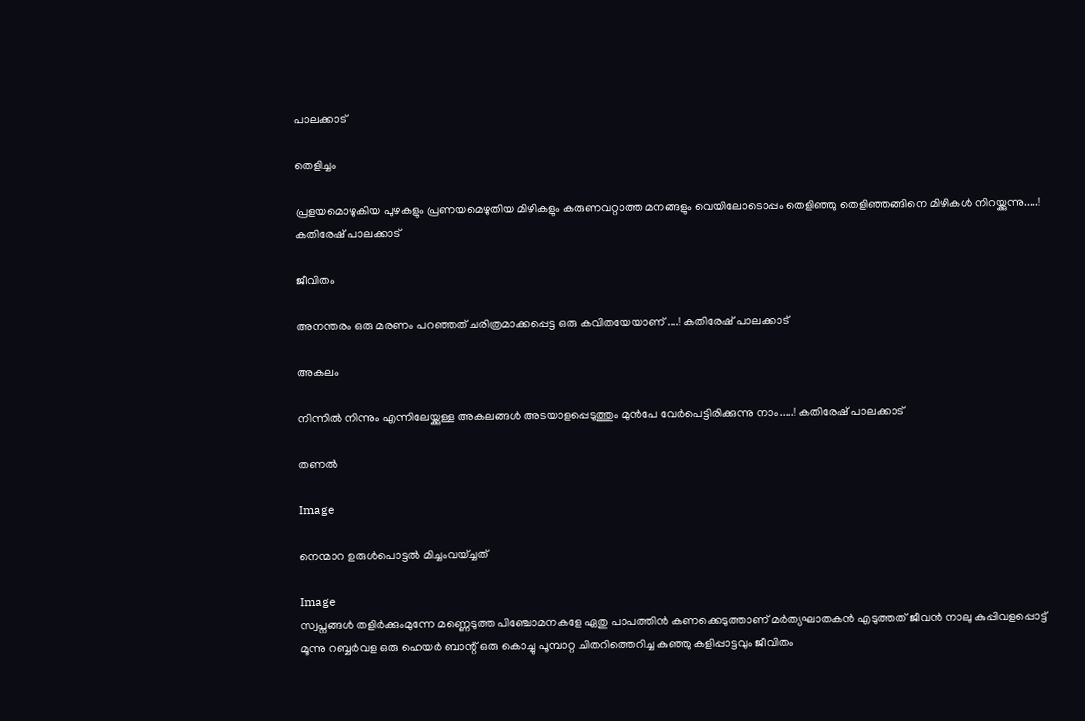പാലക്കാട്

തെളിച്ചം

പ്രളയമൊഴുകിയ പുഴകളും പ്രണയമെഴുതിയ മിഴികളും കരുണവറ്റാത്ത മനങ്ങളും വെയിലോടൊപ്പം തെളിഞ്ഞു തെളിഞ്ഞങ്ങിനെ മിഴികൾ നിറയ്ക്കുന്നു.....!  കതിരേഷ് പാലക്കാട്

ജീവിതം

അനന്തരം ഒരു മരണം പറഞ്ഞത് ചരിത്രമാക്കപ്പെട്ട ഒരു കവിതയേയാണ് ....! കതിരേഷ് പാലക്കാട്

അകലം

നിന്നിൽ നിന്നും എന്നിലേയ്ക്കുള്ള അകലങ്ങൾ അടയാളപ്പെടുത്തും മുൻപേ വേർപെട്ടിരിക്കുന്നു നാം.....! കതിരേഷ് പാലക്കാട്

തണൽ

Image

നെന്മാറ ഉരുൾപൊട്ടൽ മിച്ചംവയ്ച്ചത്

Image
സ്വപ്നങ്ങൾ തളിർക്കുംമുന്നേ മണ്ണെടുത്ത പിഞ്ചോമനകളേ ഏതു പാപത്തിൻ കണക്കെടുത്താണ് മർത്യഘാതകൻ എടുത്തത് ജീവൻ നാലു കുപ്പിവളപ്പൊട്ട് മൂന്നു റബ്ബർവള ഒരു ഹെയർ ബാന്റ് ഒരു കൊച്ചു പൂമ്പാറ്റ ചിതറിത്തെറിച്ച കുഞ്ഞു കളിപ്പാട്ടവും ജീവിതം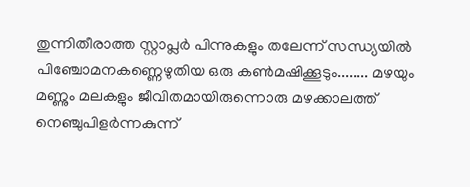തുന്നിതീരാത്ത സ്റ്റാപ്ലർ പിന്നുകളും തലേന്ന് സന്ധ്യയിൽ പിഞ്ചോമനകണ്ണെഴുതിയ ഒരു കൺമഷിക്കൂടും........ മഴയും മണ്ണും മലകളും ജീവിതമായിരുന്നൊരു മഴക്കാലത്ത് നെഞ്ചുപിളർന്നകുന്ന്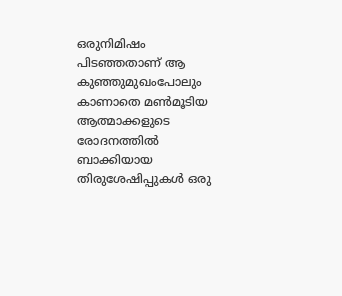ഒരുനിമിഷം പിടഞ്ഞതാണ് ആ കുഞ്ഞുമുഖംപോലും കാണാതെ മൺമൂടിയ ആത്മാക്കളുടെ രോദനത്തിൽ ബാക്കിയായ തിരുശേഷിപ്പുകൾ ഒരു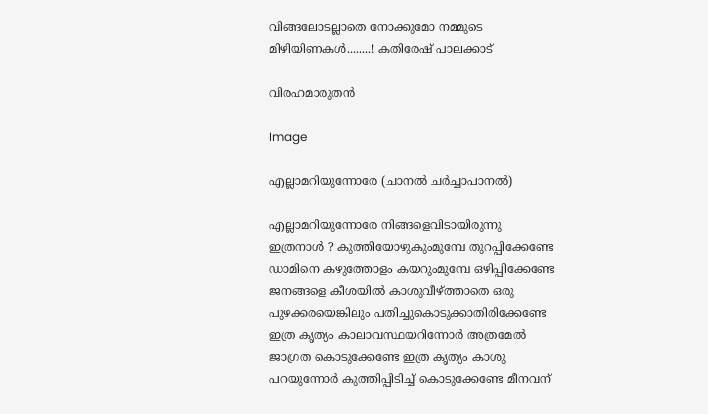വിങ്ങലോടല്ലാതെ നോക്കുമോ നമ്മുടെ മിഴിയിണകൾ........! കതിരേഷ് പാലക്കാട്

വിരഹമാരുതൻ

Image

എല്ലാമറിയുന്നോരേ (ചാനൽ ചർച്ചാപാനൽ)

എല്ലാമറിയുന്നോരേ നിങ്ങളെവിടായിരുന്നു ഇത്രനാൾ ? കുത്തിയോഴുകുംമുമ്പേ തുറപ്പിക്കേണ്ടേ ഡാമിനെ കഴുത്തോളം കയറുംമുമ്പേ ഒഴിപ്പിക്കേണ്ടേ ജനങ്ങളെ കീശയിൽ കാശുവീഴ്ത്താതെ ഒരു പുഴക്കരയെങ്കിലും പതിച്ചുകൊടുക്കാതിരിക്കേണ്ടേ ഇത്ര കൃത്യം കാലാവസ്ഥയറിന്നോർ അത്രമേൽ ജാഗ്രത കൊടുക്കേണ്ടേ ഇത്ര കൃത്യം കാശു പറയുന്നോർ കുത്തിപ്പിടിച്ച് കൊടുക്കേണ്ടേ മീനവന്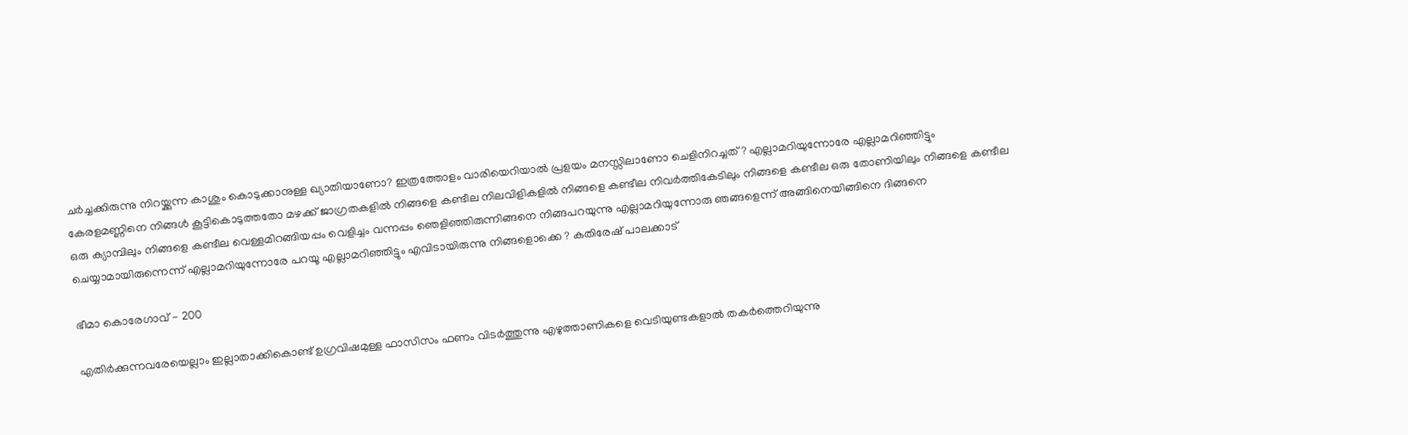ചർച്ചക്കിരുന്നു നിറയ്ക്കുന്ന കാശും കൊടുക്കാനുള്ള ഖ്യാതിയാണോ? ഇത്രത്തോളം വാരിയെറിയാൽ പ്രളയം മനസ്സിലാണോ ചെളിനിറച്ചത് ? എല്ലാമറിയുന്നോരേ എല്ലാമറിഞ്ഞിട്ടും കേരളമണ്ണിനെ നിങ്ങൾ കൂട്ടികൊടുത്തതോ മഴക്ക് ജാഗ്രതകളിൽ നിങ്ങളെ കണ്ടീല നിലവിളികളിൽ നിങ്ങളെ കണ്ടീല നിവർത്തികേടിലും നിങ്ങളെ കണ്ടീല ഒരു തോണിയിലും നിങ്ങളെ കണ്ടീല ഒരു ക്യാമ്പിലും നിങ്ങളെ കണ്ടീല വെള്ളമിറങ്ങിയപ്പം വെളിച്ചം വന്നപ്പം ഞെളിഞ്ഞിരുന്നിങ്ങനെ നിങ്ങപറയുന്നു എല്ലാമറിയുന്നോരു ഞങ്ങളെന്ന് അങ്ങിനെയിങ്ങിനെ ദിങ്ങനെ ചെയ്യാമായിരുന്നെന്ന് എല്ലാമറിയുന്നോരേ പറയൂ എല്ലാമറിഞ്ഞിട്ടും എവിടായിരുന്നു നിങ്ങളൊക്കെ ? കതിരേഷ് പാലക്കാട്

ഭീമാ കൊരേഗാവ് - 200

എതിർക്കുന്നവരേയെല്ലാം ഇല്ലാതാക്കികൊണ്ട് ഉഗ്രവിഷമുള്ള ഫാസിസം ഫണം വിടർത്തുന്നു എഴുത്താണികളെ വെടിയുണ്ടകളാൽ തകർത്തെറിയുന്നു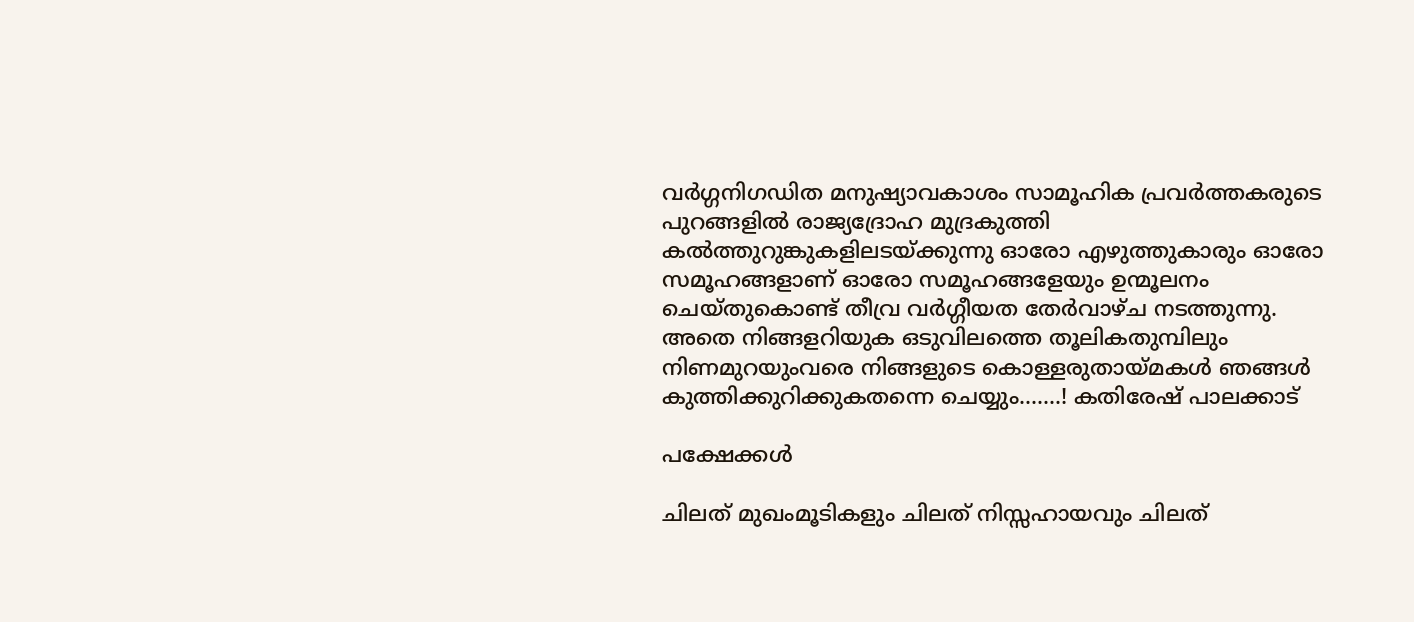വർഗ്ഗനിഗഡിത മനുഷ്യാവകാശം സാമൂഹിക പ്രവര്‍ത്തകരുടെ പുറങ്ങളിൽ രാജ്യദ്രോഹ മുദ്രകുത്തി കൽത്തുറുങ്കുകളിലടയ്ക്കുന്നു ഓരോ എഴുത്തുകാരും ഓരോ സമൂഹങ്ങളാണ് ഓരോ സമൂഹങ്ങളേയും ഉന്മൂലനം ചെയ്തുകൊണ്ട് തീവ്ര വർഗ്ഗീയത തേർവാഴ്ച നടത്തുന്നു. അതെ നിങ്ങളറിയുക ഒടുവിലത്തെ തൂലികതുമ്പിലും നിണമുറയുംവരെ നിങ്ങളുടെ കൊള്ളരുതായ്മകൾ ഞങ്ങൾ കുത്തിക്കുറിക്കുകതന്നെ ചെയ്യും.......! കതിരേഷ് പാലക്കാട്

പക്ഷേക്കൾ

ചിലത് മുഖംമൂടികളും ചിലത് നിസ്സഹായവും ചിലത്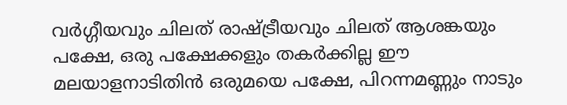വർഗ്ഗീയവും ചിലത് രാഷ്ട്രീയവും ചിലത് ആശങ്കയും പക്ഷേ, ഒരു പക്ഷേക്കളും തകർക്കില്ല ഈ മലയാളനാടിതിൻ ഒരുമയെ പക്ഷേ, പിറന്നമണ്ണും നാടും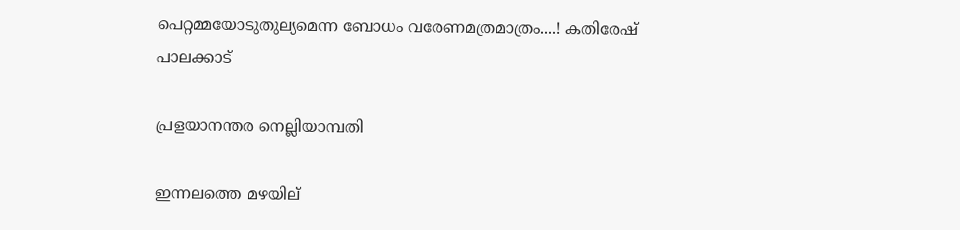പെറ്റമ്മയോടുതുല്യമെന്ന ബോധം വരേണമത്രമാത്രം....! കതിരേഷ് പാലക്കാട്

പ്രളയാനന്തര നെല്ലിയാമ്പതി

ഇന്നലത്തെ മഴയില്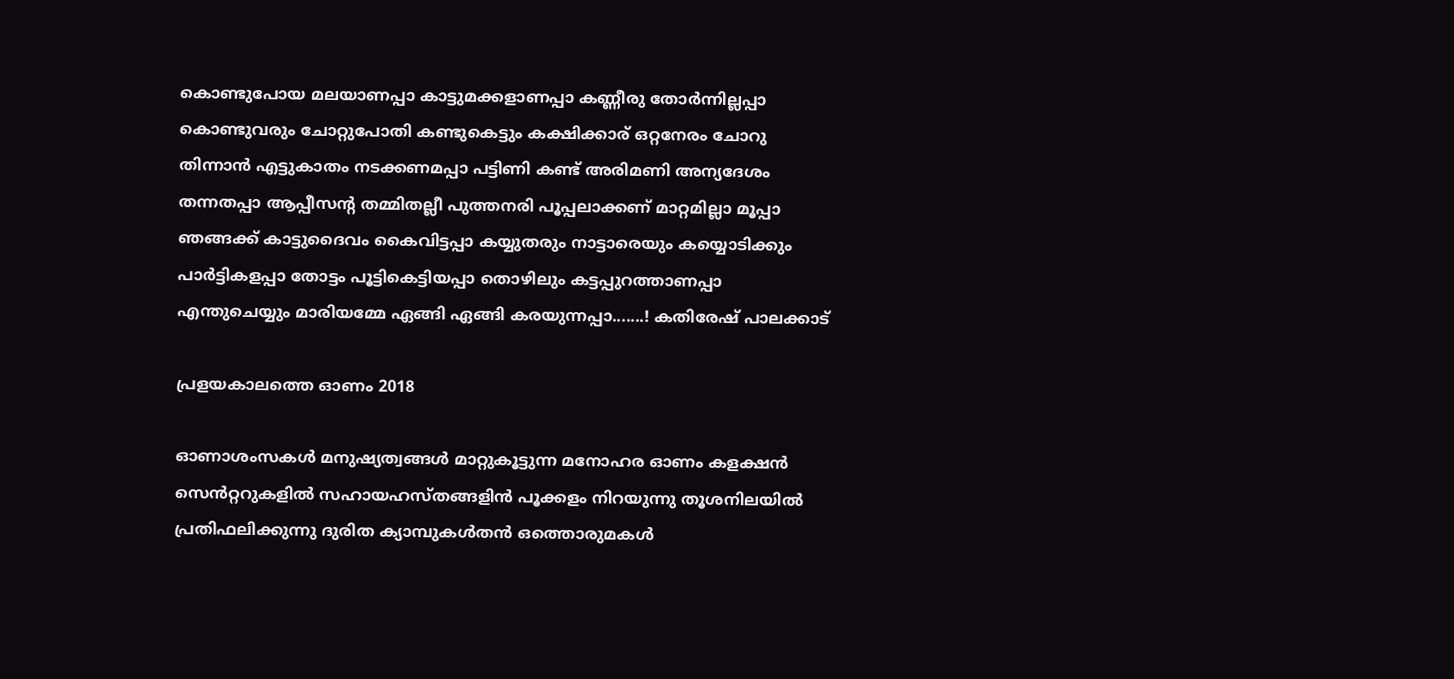കൊണ്ടുപോയ മലയാണപ്പാ കാട്ടുമക്കളാണപ്പാ കണ്ണീരു തോർന്നില്ലപ്പാ കൊണ്ടുവരും ചോറ്റുപോതി കണ്ടുകെട്ടും കക്ഷിക്കാര് ഒറ്റനേരം ചോറു തിന്നാൻ എട്ടുകാതം നടക്കണമപ്പാ പട്ടിണി കണ്ട് അരിമണി അന്യദേശം തന്നതപ്പാ ആപ്പീസന്റ തമ്മിതല്ലീ പുത്തനരി പൂപ്പലാക്കണ് മാറ്റമില്ലാ മൂപ്പാ ഞങ്ങക്ക് കാട്ടുദൈവം കൈവിട്ടപ്പാ കയ്യുതരും നാട്ടാരെയും കയ്യൊടിക്കും പാർട്ടികളപ്പാ തോട്ടം പൂട്ടികെട്ടിയപ്പാ തൊഴിലും കട്ടപ്പുറത്താണപ്പാ എന്തുചെയ്യും മാരിയമ്മേ ഏങ്ങി ഏങ്ങി കരയുന്നപ്പാ.......! കതിരേഷ് പാലക്കാട്

പ്രളയകാലത്തെ ഓണം 2018

ഓണാശംസകൾ മനുഷ്യത്വങ്ങൾ മാറ്റുകൂട്ടുന്ന മനോഹര ഓണം കളക്ഷൻ സെൻറ്ററുകളിൽ സഹായഹസ്തങ്ങളിൻ പൂക്കളം നിറയുന്നു തൂശനിലയിൽ പ്രതിഫലിക്കുന്നു ദുരിത ക്യാമ്പുകൾതൻ ഒത്തൊരുമകൾ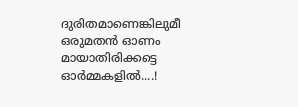ദുരിതമാണെങ്കിലുമീ ഒരുമതൻ ഓണം മായാതിരിക്കട്ടെ ഓർമ്മകളിൽ....!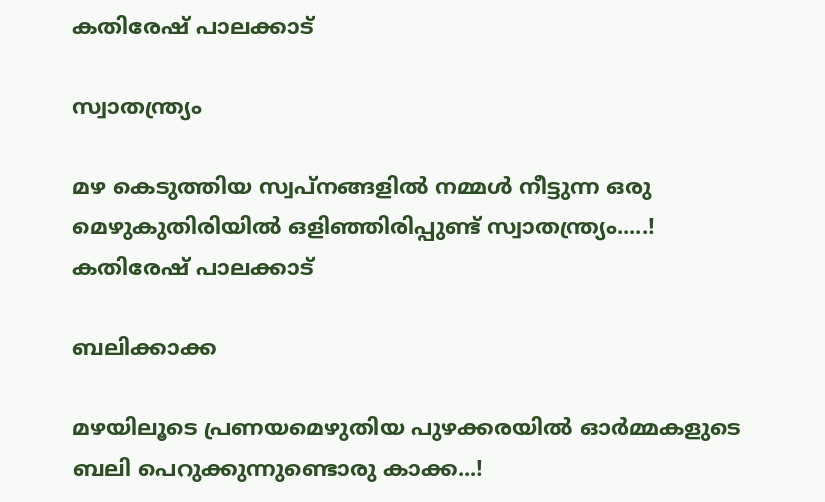കതിരേഷ് പാലക്കാട്

സ്വാതന്ത്ര്യം

മഴ കെടുത്തിയ സ്വപ്നങ്ങളിൽ നമ്മൾ നീട്ടുന്ന ഒരു മെഴുകുതിരിയിൽ ഒളിഞ്ഞിരിപ്പുണ്ട് സ്വാതന്ത്ര്യം.....!  കതിരേഷ് പാലക്കാട്

ബലിക്കാക്ക

മഴയിലൂടെ പ്രണയമെഴുതിയ പുഴക്കരയിൽ ഓർമ്മകളുടെ ബലി പെറുക്കുന്നുണ്ടൊരു കാക്ക...!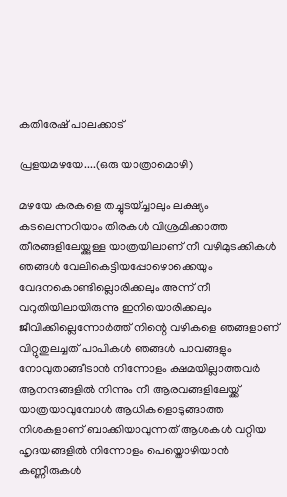കതിരേഷ് പാലക്കാട്

പ്രളയമഴയേ....(ഒരു യാത്രാമൊഴി)

മഴയേ കരകളെ തച്ചുടയ്ച്ചാലും ലക്ഷ്യം കടലെന്നറിയാം തിരകൾ വിശ്രമിക്കാത്ത തീരങ്ങളിലേയ്ക്കുള്ള യാത്രയിലാണ് നീ വഴിമുടക്കികൾ ഞങ്ങൾ വേലികെട്ടിയപ്പോഴൊക്കെയും വേദനകൊണ്ടില്ലൊരിക്കലും അന്ന് നീ വറുതിയിലായിരുന്നു ഇനിയൊരിക്കലും ജീവിക്കില്ലെന്നോർത്ത് നിന്റെ വഴികളെ ഞങ്ങളാണ് വിറ്റുതുലച്ചത് പാപികൾ ഞങ്ങൾ പാവങ്ങളും നോവുതാങ്ങീടാൻ നിന്നോളം ക്ഷമയില്ലാത്തവർ ആനന്ദങ്ങളിൽ നിന്നും നീ ആരവങ്ങളിലേയ്ക്ക് യാത്രയാവുമ്പോൾ ആധികളൊടുങ്ങാത്ത നിശകളാണ് ബാക്കിയാവുന്നത് ആശകൾ വറ്റിയ ഹൃദയങ്ങളിൽ നിന്നോളം പെയ്തൊഴിയാൻ കണ്ണീരുകൾ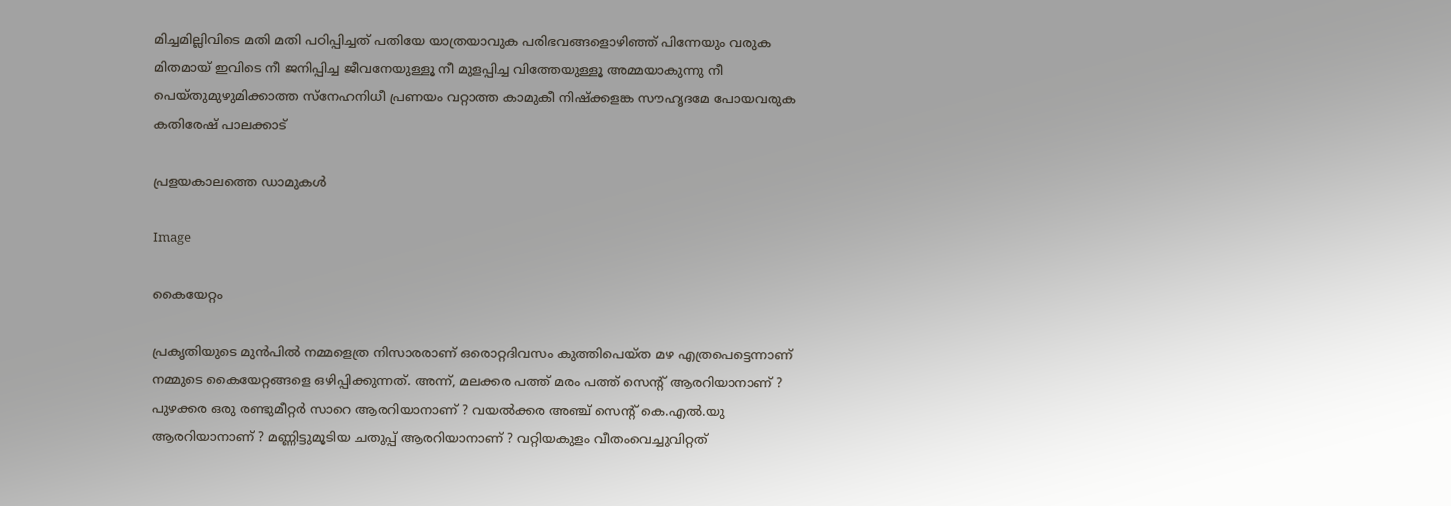മിച്ചമില്ലിവിടെ മതി മതി പഠിപ്പിച്ചത് പതിയേ യാത്രയാവുക പരിഭവങ്ങളൊഴിഞ്ഞ് പിന്നേയും വരുക മിതമായ് ഇവിടെ നീ ജനിപ്പിച്ച ജീവനേയുള്ളൂ നീ മുളപ്പിച്ച വിത്തേയുള്ളൂ അമ്മയാകുന്നു നീ പെയ്തുമുഴുമിക്കാത്ത സ്നേഹനിധീ പ്രണയം വറ്റാത്ത കാമുകീ നിഷ്ക്കളങ്ക സൗഹൃദമേ പോയവരുക കതിരേഷ് പാലക്കാട്

പ്രളയകാലത്തെ ഡാമുകൾ

Image

കൈയേറ്റം

പ്രകൃതിയുടെ മുൻപിൽ നമ്മളെത്ര നിസാരരാണ് ഒരൊറ്റദിവസം കുത്തിപെയ്ത മഴ എത്രപെട്ടെന്നാണ് നമ്മുടെ കൈയേറ്റങ്ങളെ ഒഴിപ്പിക്കുന്നത്. അന്ന്, മലക്കര പത്ത് മരം പത്ത് സെന്റ് ആരറിയാനാണ് ? പുഴക്കര ഒരു രണ്ടുമീറ്റർ സാറെ ആരറിയാനാണ് ? വയൽക്കര അഞ്ച് സെന്റ് കെ.എൽ.യു ആരറിയാനാണ് ? മണ്ണിട്ടുമൂടിയ ചതുപ്പ് ആരറിയാനാണ് ? വറ്റിയകുളം വീതംവെച്ചുവിറ്റത്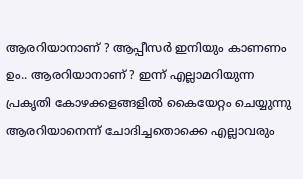ആരറിയാനാണ് ? ആപ്പീസർ ഇനിയും കാണണം ഉം.. ആരറിയാനാണ് ? ഇന്ന് എല്ലാമറിയുന്ന പ്രകൃതി കോഴക്കളങ്ങളിൽ കൈയേറ്റം ചെയ്യുന്നു ആരറിയാനെന്ന് ചോദിച്ചതൊക്കെ എല്ലാവരും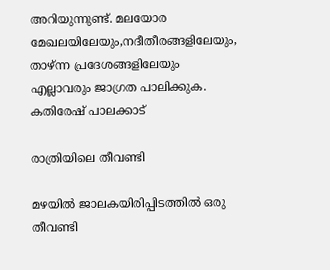അറിയുന്നുണ്ട്. മലയോര മേഖലയിലേയും,നദീതീരങ്ങളിലേയും, താഴ്ന്ന പ്രദേശങ്ങളിലേയും എല്ലാവരും ജാഗ്രത പാലിക്കുക. കതിരേഷ് പാലക്കാട്

രാത്രിയിലെ തീവണ്ടി

മഴയിൽ ജാലകയിരിപ്പിടത്തിൽ ഒരു തീവണ്ടി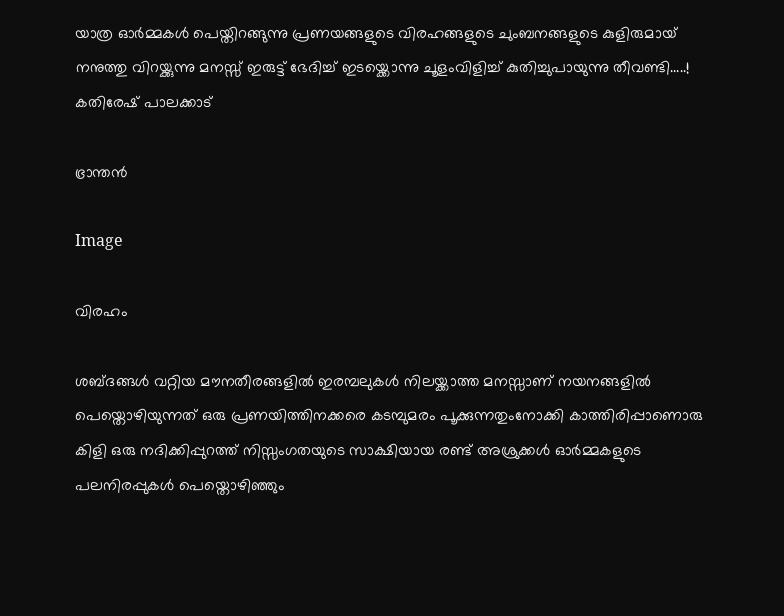യാത്ര ഓർമ്മകൾ പെയ്തിറങ്ങുന്നു പ്രണയങ്ങളുടെ വിരഹങ്ങളുടെ ചുംബനങ്ങളുടെ കുളിരുമായ് നനുത്തു വിറയ്ക്കുന്നു മനസ്സ് ഇരുട്ട് ഭേദിച്ച് ഇടയ്ക്കൊന്നു ചൂളംവിളിച്ച് കുതിച്ചുപായുന്നു തീവണ്ടി.....! കതിരേഷ് പാലക്കാട്

ഭ്രാന്തൻ

Image

വിരഹം

ശബ്ദങ്ങൾ വറ്റിയ മൗനതീരങ്ങളിൽ ഇരമ്പലുകൾ നിലയ്ക്കാത്ത മനസ്സാണ് നയനങ്ങളിൽ പെയ്തൊഴിയുന്നത് ഒരു പ്രണയിത്തിനക്കരെ കടമ്പുമരം പൂക്കുന്നതുംനോക്കി കാത്തിരിപ്പാണൊരു കിളി ഒരു നദിക്കിപ്പുറത്ത് നിസ്സംഗതയുടെ സാക്ഷിയായ രണ്ട് അശ്രുക്കൾ ഓർമ്മകളുടെ പലനിരപ്പുകൾ പെയ്തൊഴിഞ്ഞും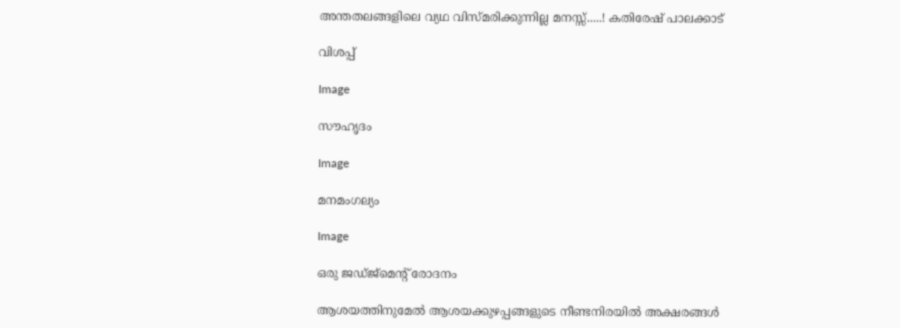അന്തതലങ്ങളിലെ വ്യഥ വിസ്മരിക്കുന്നില്ല മനസ്സ്.....! കതിരേഷ് പാലക്കാട്

വിശപ്പ്

Image

സൗഹൃദം

Image

മനമംഗല്യം

Image

ഒരു ജഡ്ജ്മെന്റ് രോദനം

ആശയത്തിനുമേൽ ആശയക്കുഴപ്പങ്ങളുടെ നീണ്ടനിരയിൽ അക്ഷരങ്ങൾ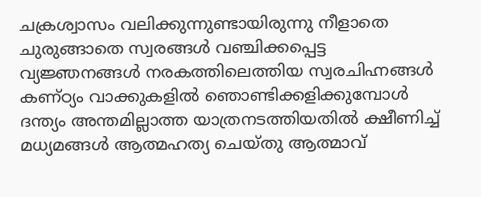ചക്രശ്വാസം വലിക്കുന്നുണ്ടായിരുന്നു നീളാതെ ചുരുങ്ങാതെ സ്വരങ്ങൾ വഞ്ചിക്കപ്പെട്ട വ്യജ്ഞനങ്ങൾ നരകത്തിലെത്തിയ സ്വരചിഹ്നങ്ങൾ കണ്ഠ്യം വാക്കുകളിൽ ഞൊണ്ടിക്കളിക്കുമ്പോൾ ദന്ത്യം അന്തമില്ലാത്ത യാത്രനടത്തിയതിൽ ക്ഷീണിച്ച് മധ്യമങ്ങൾ ആത്മഹത്യ ചെയ്തു ആത്മാവ്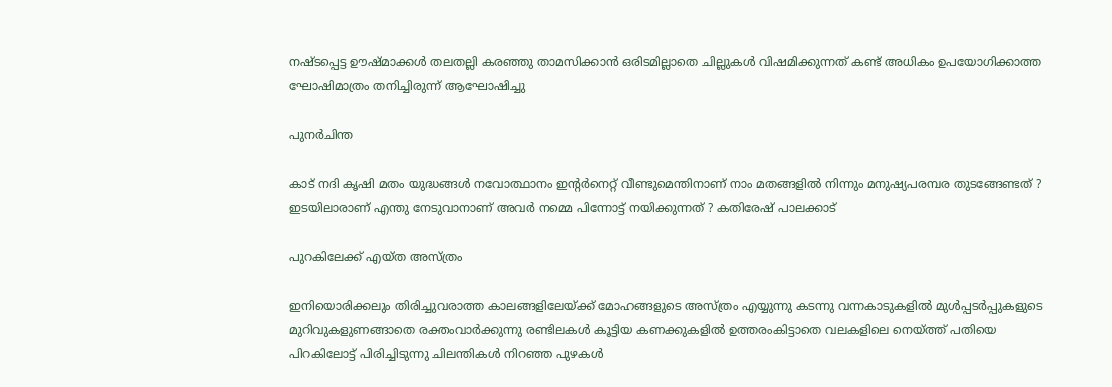നഷ്ടപ്പെട്ട ഊഷ്മാക്കൾ തലതല്ലി കരഞ്ഞു താമസിക്കാൻ ഒരിടമില്ലാതെ ചില്ലുകൾ വിഷമിക്കുന്നത് കണ്ട് അധികം ഉപയോഗിക്കാത്ത ഘോഷിമാത്രം തനിച്ചിരുന്ന് ആഘോഷിച്ചു

പുനർചിന്ത

കാട് നദി കൃഷി മതം യുദ്ധങ്ങൾ നവോത്ഥാനം ഇന്റർനെറ്റ് വീണ്ടുമെന്തിനാണ് നാം മതങ്ങളിൽ നിന്നും മനുഷ്യപരമ്പര തുടങ്ങേണ്ടത് ? ഇടയിലാരാണ് എന്തു നേടുവാനാണ് അവർ നമ്മെ പിന്നോട്ട് നയിക്കുന്നത് ? കതിരേഷ് പാലക്കാട്

പുറകിലേക്ക് എയ്ത അസ്ത്രം

ഇനിയൊരിക്കലും തിരിച്ചുവരാത്ത കാലങ്ങളിലേയ്ക്ക് മോഹങ്ങളുടെ അസ്ത്രം എയ്യുന്നു കടന്നു വന്നകാടുകളിൽ മുൾപ്പടർപ്പുകളുടെ മുറിവുകളുണങ്ങാതെ രക്തംവാർക്കുന്നു രണ്ടിലകൾ കൂട്ടിയ കണക്കുകളിൽ ഉത്തരംകിട്ടാതെ വലകളിലെ നെയ്ത്ത് പതിയെ പിറകിലോട്ട് പിരിച്ചിടുന്നു ചിലന്തികൾ നിറഞ്ഞ പുഴകൾ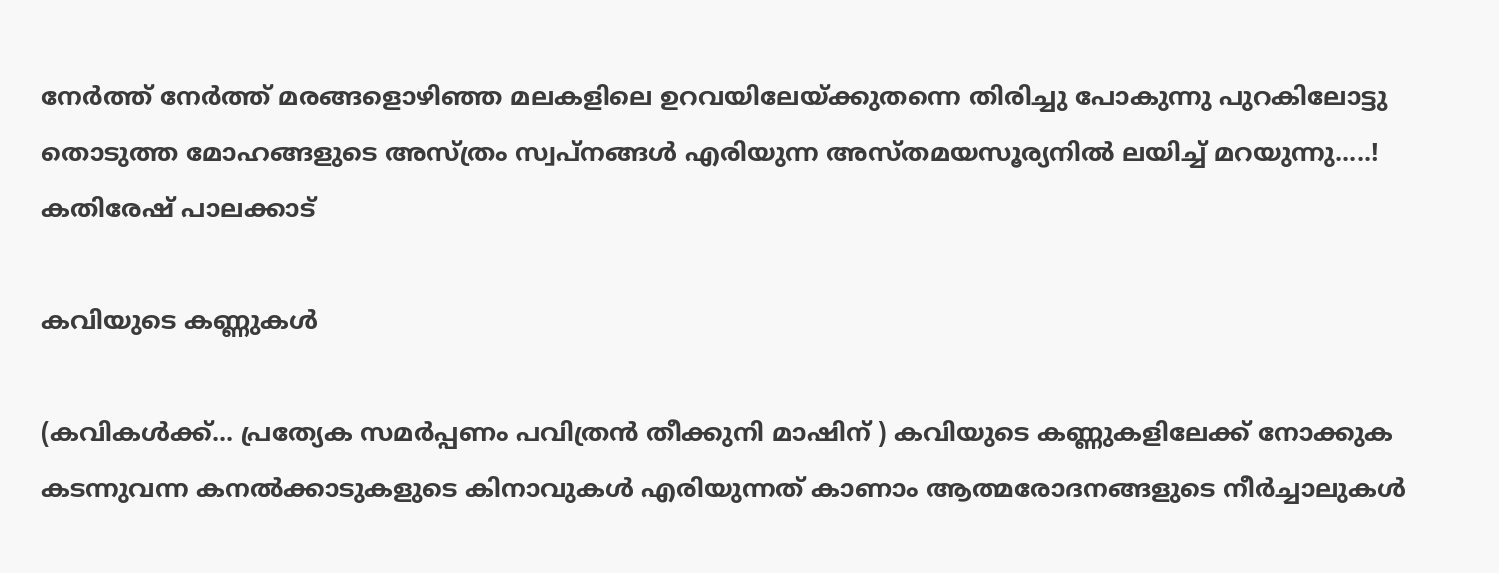നേർത്ത് നേർത്ത് മരങ്ങളൊഴിഞ്ഞ മലകളിലെ ഉറവയിലേയ്ക്കുതന്നെ തിരിച്ചു പോകുന്നു പുറകിലോട്ടു തൊടുത്ത മോഹങ്ങളുടെ അസ്ത്രം സ്വപ്നങ്ങൾ എരിയുന്ന അസ്തമയസൂര്യനിൽ ലയിച്ച് മറയുന്നു.....! കതിരേഷ് പാലക്കാട്

കവിയുടെ കണ്ണുകൾ

(കവികൾക്ക്... പ്രത്യേക സമർപ്പണം പവിത്രൻ തീക്കുനി മാഷിന് ) കവിയുടെ കണ്ണുകളിലേക്ക് നോക്കുക കടന്നുവന്ന കനൽക്കാടുകളുടെ കിനാവുകൾ എരിയുന്നത് കാണാം ആത്മരോദനങ്ങളുടെ നീർച്ചാലുകൾ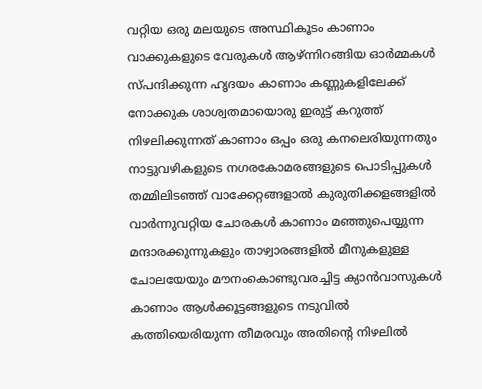വറ്റിയ ഒരു മലയുടെ അസ്ഥികൂടം കാണാം വാക്കുകളുടെ വേരുകൾ ആഴ്ന്നിറങ്ങിയ ഓർമ്മകൾ സ്പന്ദിക്കുന്ന ഹൃദയം കാണാം കണ്ണുകളിലേക്ക് നോക്കുക ശാശ്വതമായൊരു ഇരുട്ട് കറുത്ത് നിഴലിക്കുന്നത് കാണാം ഒപ്പം ഒരു കനലെരിയുന്നതും നാട്ടുവഴികളുടെ നഗരകോമരങ്ങളുടെ പൊടിപ്പുകൾ തമ്മിലിടഞ്ഞ് വാക്കേറ്റങ്ങളാൽ കുരുതിക്കളങ്ങളിൽ വാർന്നുവറ്റിയ ചോരകൾ കാണാം മഞ്ഞുപെയ്യുന്ന മന്ദാരക്കുന്നുകളും താഴ്വാരങ്ങളിൽ മീനുകളുള്ള ചോലയേയും മൗനംകൊണ്ടുവരച്ചിട്ട ക്യാൻവാസുകൾ കാണാം ആൾക്കൂട്ടങ്ങളുടെ നടുവിൽ കത്തിയെരിയുന്ന തീമരവും അതിന്റെ നിഴലിൽ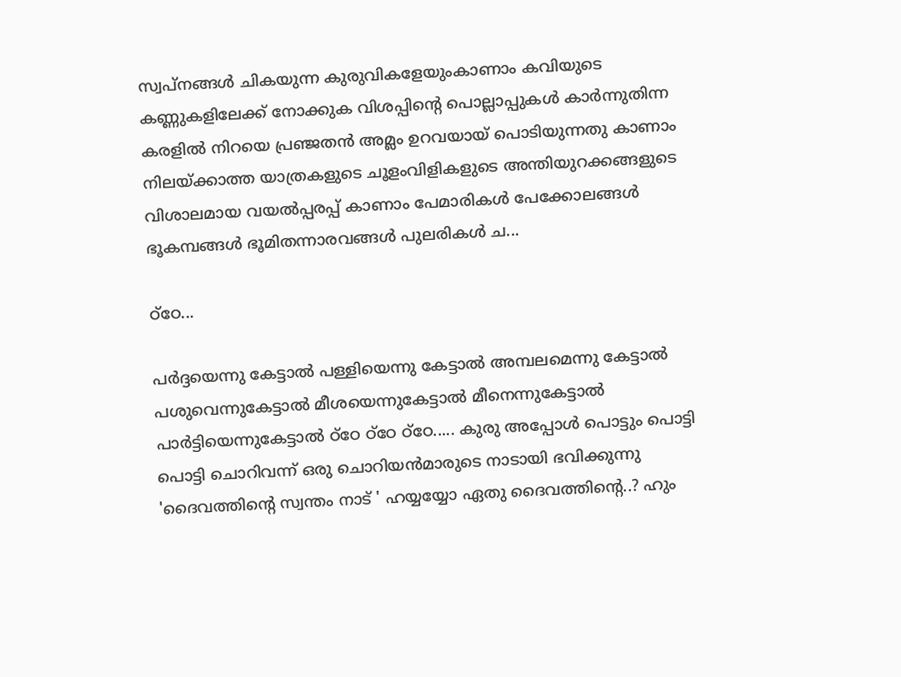സ്വപ്നങ്ങൾ ചികയുന്ന കുരുവികളേയുംകാണാം കവിയുടെ കണ്ണുകളിലേക്ക് നോക്കുക വിശപ്പിന്റെ പൊല്ലാപ്പുകൾ കാർന്നുതിന്ന കരളിൽ നിറയെ പ്രഞ്ജതൻ അമ്ലം ഉറവയായ് പൊടിയുന്നതു കാണാം നിലയ്ക്കാത്ത യാത്രകളുടെ ചൂളംവിളികളുടെ അന്തിയുറക്കങ്ങളുടെ വിശാലമായ വയൽപ്പരപ്പ് കാണാം പേമാരികൾ പേക്കോലങ്ങൾ ഭൂകമ്പങ്ങൾ ഭൂമിതന്നാരവങ്ങൾ പുലരികൾ ച...

ഠ്ഠേ...

പർദ്ദയെന്നു കേട്ടാൽ പള്ളിയെന്നു കേട്ടാൽ അമ്പലമെന്നു കേട്ടാൽ പശുവെന്നുകേട്ടാൽ മീശയെന്നുകേട്ടാൽ മീനെന്നുകേട്ടാൽ പാർട്ടിയെന്നുകേട്ടാൽ ഠ്ഠേ ഠ്ഠേ ഠ്ഠേ..... കുരു അപ്പോൾ പൊട്ടും പൊട്ടി പൊട്ടി ചൊറിവന്ന് ഒരു ചൊറിയൻമാരുടെ നാടായി ഭവിക്കുന്നു 'ദൈവത്തിന്റെ സ്വന്തം നാട് ' ഹയ്യയ്യോ ഏതു ദൈവത്തിന്റെ..? ഹും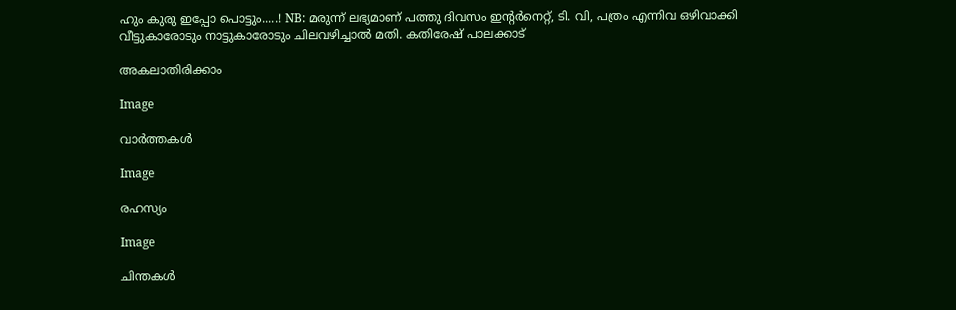ഹും കുരു ഇപ്പോ പൊട്ടും.....! NB: മരുന്ന് ലഭ്യമാണ് പത്തു ദിവസം ഇന്റര്‍നെറ്റ്, ടി. വി, പത്രം എന്നിവ ഒഴിവാക്കി വീട്ടുകാരോടും നാട്ടുകാരോടും ചിലവഴിച്ചാൽ മതി. കതിരേഷ് പാലക്കാട്

അകലാതിരിക്കാം

Image

വാർത്തകൾ

Image

രഹസ്യം

Image

ചിന്തകൾ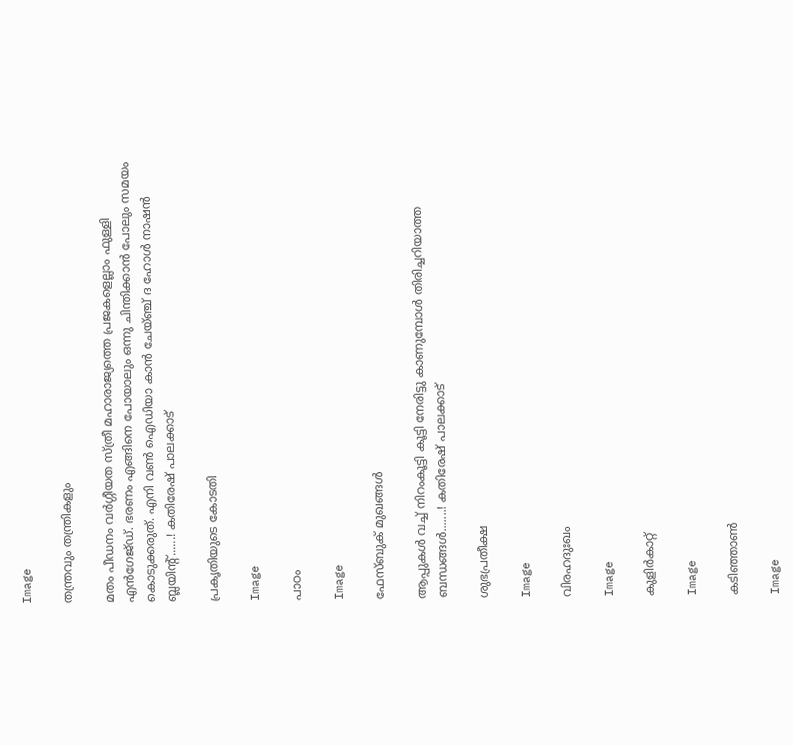Image

തന്ത്രവും തന്ത്രികളും

മതം പീഡനം വർഗ്ഗീയത സ്ത്രീ മഹാരാജ്യത്തെ പ്രജകളെല്ലാം ഫുള്ളി എൻഗേജ്ഡ്. ഭരണം എങ്ങിനെ പോയാലും ഒന്നു ചിന്തിക്കാൻ പോലും സമയം കൊടുക്കരുത്. എനി വൺ ഐഡിയാ കാൻ ചേയ്ഞ്ച് ദ ഹോൾ നാഷൻ ബ്ലയിന്റ്......! കതിരേഷ് പാലക്കാട്

പ്രകൃതിയുടെ കോടതി

Image

പാഠം

Image

ഫേസ്ബുക് മുഖങ്ങൾ

ആപ്പുകൾ വച്ച് നിറംകൂട്ടി കൂട്ടി നേരിട്ടു കാണുമ്പോൾ തിരിച്ചറിയാത്ത ബന്ധങ്ങൾ.......! കതിരേഷ് പാലക്കാട്

ശുഭപ്രതീക്ഷ

Image

വിരഹദുഃഖം

Image

കുളിർകാറ്റ്

Image

കടിഞ്ഞാൺ

Image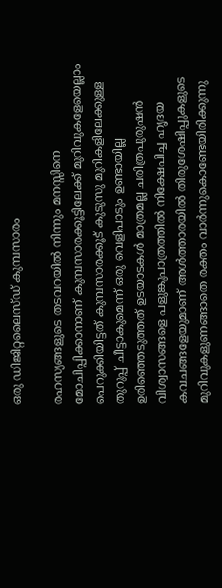ഒരു ഡിജിറ്റലൈസ്ഡ് കുമ്പസാരം

രഹസ്യങ്ങളുടെ തടവറയിൽ നിന്നും മനസ്സിനെ മോചിപ്പിക്കാനാണ് കുമ്പസാരക്കൂട്ടിലേക്ക് മുറിവുകളേയെല്ലാം പെറുക്കിയിട്ടത് കുമ്പസാരക്കൂട് കുടുസു മുറികളിലേക്കുള്ള തുറുപ്പ് ചീട്ടാകുമെന്ന് ഒരു വെളിപാടും ഉണ്ടായില്ല ഉരിഞ്ഞെടുത്തത് ഉടയാടകൾ മാത്രമല്ല ചരിത്രപുരുഷൻ വിശ്വാസങ്ങളെ പളുങ്കുപാത്രത്തിൽ നിക്ഷേപിച്ച ഹൃദയ കവചങ്ങളേയുമാണ് അൾത്താരയിൽ തിരുശേഷിപ്പുകളുടെ മുറിവുകളുണങ്ങാതെ രക്തം വാർന്നുകൊണ്ടേയിരിക്കുന്നു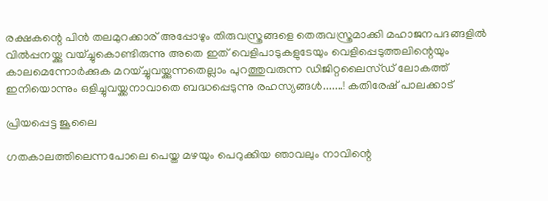രക്ഷകന്റെ പിൻ തലമുറക്കാര് അപ്പോഴും തിരുവസ്ത്രങ്ങളെ തെരുവസ്ത്രമാക്കി മഹാജനപദങ്ങളിൽ വിൽപ്പനയ്ക്കു വയ്ച്ചുകൊണ്ടിരുന്നു അതെ ഇത് വെളിപാടുകളുടേയും വെളിപ്പെടുത്തലിന്റെയും കാലമെന്നോർക്കുക മറയ്ച്ചുവയ്ക്കുന്നതെല്ലാം പുറത്തുവരുന്ന ഡിജിറ്റലൈസ്ഡ് ലോകത്ത് ഇനിയൊന്നും ഒളിച്ചുവയ്ക്കനാവാതെ ബദ്ധപ്പെടുന്നു രഹസ്യങ്ങൾ.......! കതിരേഷ് പാലക്കാട്

പ്രിയപ്പെട്ട ജൂലൈ

ഗതകാലത്തിലെന്നപോലെ പെയ്ത മഴയും പെറുക്കിയ ഞാവലും നാവിന്റെ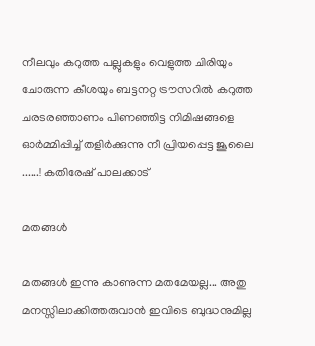നീലവും കറുത്ത പല്ലുകളും വെളുത്ത ചിരിയും ചോരുന്ന കീശയും ബട്ടനറ്റ ട്രൗസറിൽ കറുത്ത ചരടരഞ്ഞാണം പിണഞ്ഞിട്ട നിമിഷങ്ങളെ ഓർമ്മിപ്പിച്ച് തളിർക്കുന്നു നീ പ്രിയപ്പെട്ട ജൂലൈ ......! കതിരേഷ് പാലക്കാട്

മതങ്ങൾ

മതങ്ങൾ ഇന്നു കാണുന്ന മതമേയല്ല... അതു മനസ്സിലാക്കിത്തരുവാൻ ഇവിടെ ബുദ്ധനുമില്ല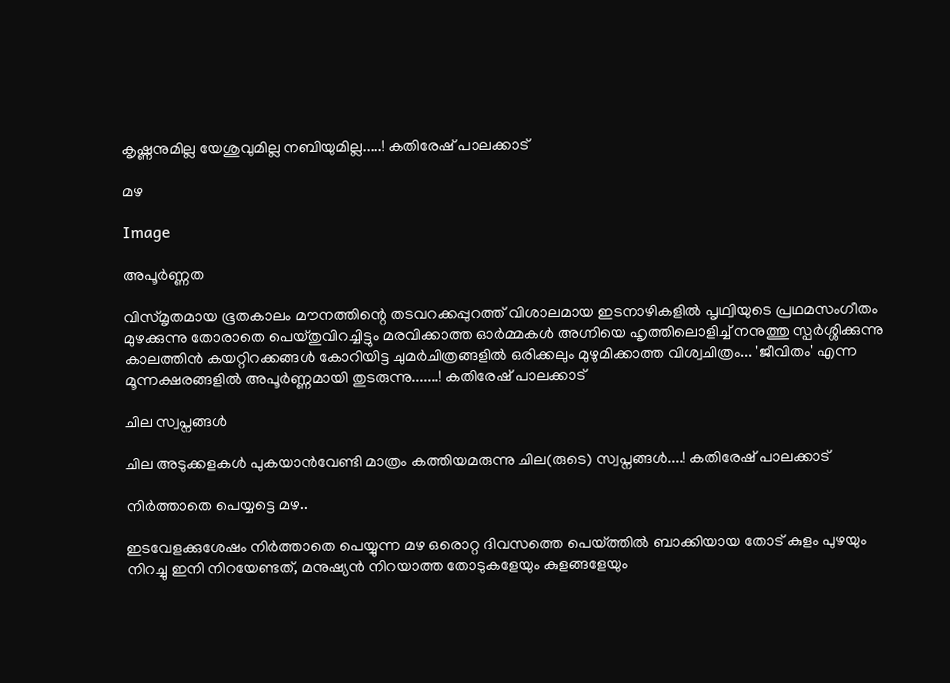കൃഷ്ണനുമില്ല യേശുവുമില്ല നബിയുമില്ല.....! കതിരേഷ് പാലക്കാട്

മഴ

Image

അപൂർണ്ണത

വിസ്മൃതമായ ഭൂതകാലം മൗനത്തിന്റെ തടവറക്കപ്പുറത്ത് വിശാലമായ ഇടനാഴികളിൽ പൃഥ്വിയുടെ പ്രഥമസംഗീതം മുഴക്കുന്നു തോരാതെ പെയ്തുവിറച്ചിട്ടും മരവിക്കാത്ത ഓർമ്മകൾ അഗ്നിയെ ഹൃത്തിലൊളിച്ച് നനുത്തു സ്പർശ്ശിക്കുന്നു കാലത്തിൻ കയറ്റിറക്കങ്ങൾ കോറിയിട്ട ചുമർചിത്രങ്ങളിൽ ഒരിക്കലും മുഴുമിക്കാത്ത വിശ്വചിത്രം... 'ജീവിതം' എന്ന മൂന്നക്ഷരങ്ങളിൽ അപൂർണ്ണമായി തുടരുന്നു.......! കതിരേഷ് പാലക്കാട്

ചില സ്വപ്നങ്ങൾ

ചില അടുക്കളകൾ പുകയാൻവേണ്ടി മാത്രം കത്തിയമരുന്നു ചില(രുടെ) സ്വപ്നങ്ങൾ....! കതിരേഷ് പാലക്കാട്

നിർത്താതെ പെയ്യട്ടെ മഴ..

ഇടവേളക്കുശേഷം നിർത്താതെ പെയ്യുന്ന മഴ ഒരൊറ്റ ദിവസത്തെ പെയ്ത്തിൽ ബാക്കിയായ തോട് കുളം പുഴയും നിറച്ചു ഇനി നിറയേണ്ടത്, മനുഷ്യൻ നിറയാത്ത തോടുകളേയും കുളങ്ങളേയും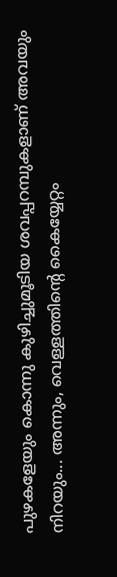പുഴകളേയും കൊന്നു കുഴിച്ചുമൂടിയ ശവപ്പറമ്പുകളാണ് അവയും നിറയും... അന്നും, വെള്ളത്തിന്റെ കൈയ്യേറ്റം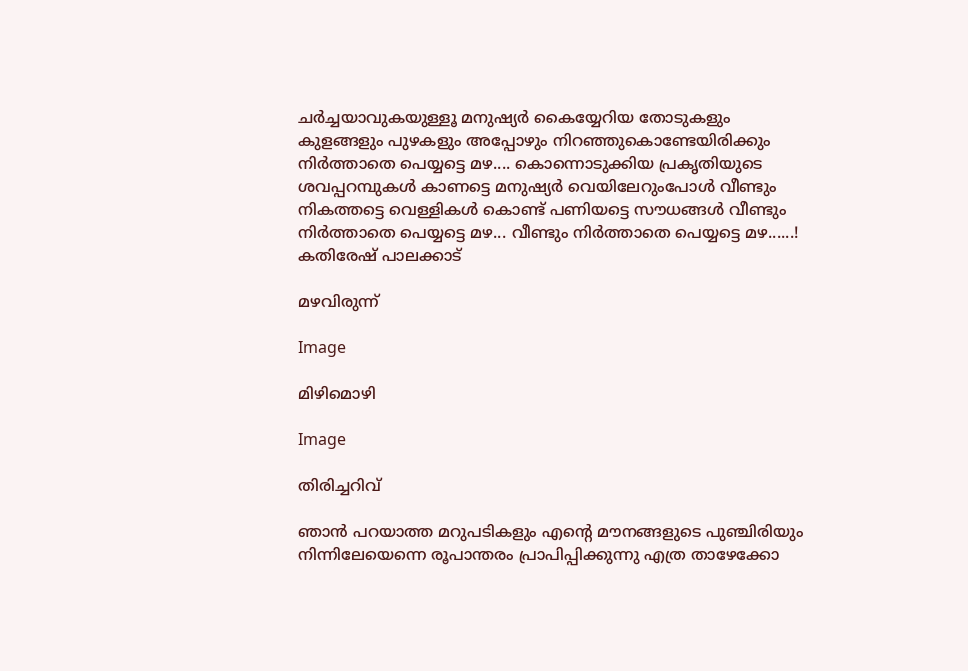ചർച്ചയാവുകയുള്ളൂ മനുഷ്യർ കൈയ്യേറിയ തോടുകളും കുളങ്ങളും പുഴകളും അപ്പോഴും നിറഞ്ഞുകൊണ്ടേയിരിക്കും നിർത്താതെ പെയ്യട്ടെ മഴ.... കൊന്നൊടുക്കിയ പ്രകൃതിയുടെ ശവപ്പറമ്പുകൾ കാണട്ടെ മനുഷ്യർ വെയിലേറുംപോൾ വീണ്ടും നികത്തട്ടെ വെള്ളികൾ കൊണ്ട് പണിയട്ടെ സൗധങ്ങൾ വീണ്ടും നിർത്താതെ പെയ്യട്ടെ മഴ... വീണ്ടും നിർത്താതെ പെയ്യട്ടെ മഴ......! കതിരേഷ് പാലക്കാട്

മഴവിരുന്ന്

Image

മിഴിമൊഴി

Image

തിരിച്ചറിവ്

ഞാൻ പറയാത്ത മറുപടികളും എന്റെ മൗനങ്ങളുടെ പുഞ്ചിരിയും നിന്നിലേയെന്നെ രൂപാന്തരം പ്രാപിപ്പിക്കുന്നു എത്ര താഴേക്കോ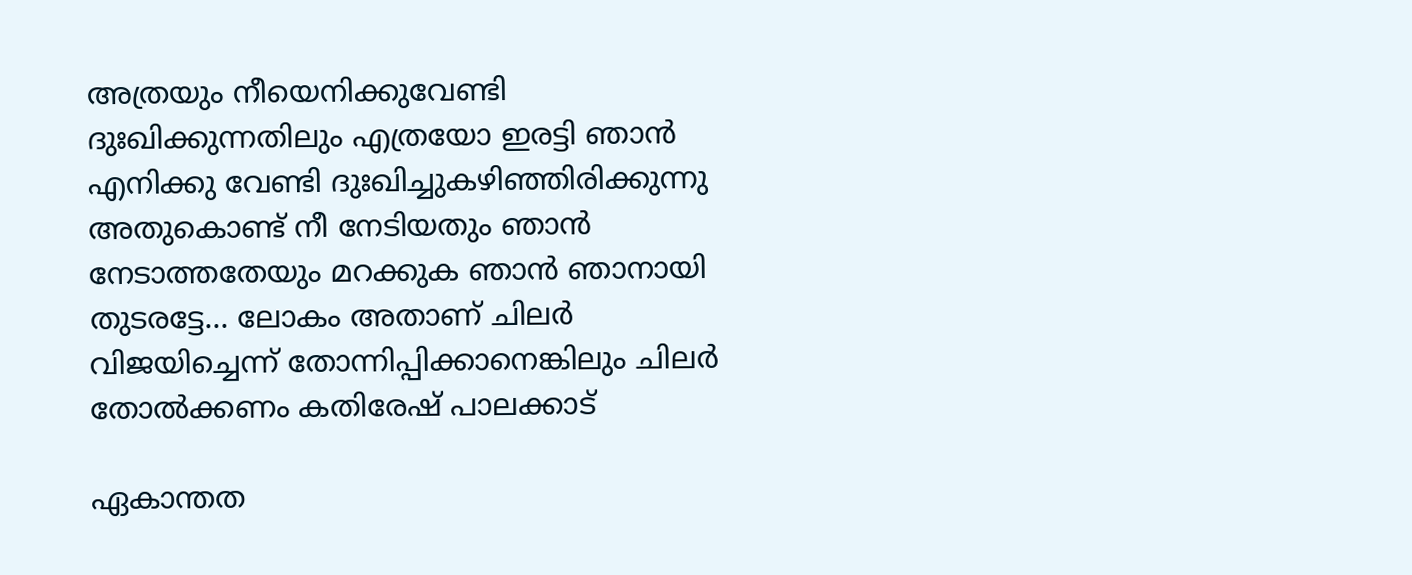അത്രയും നീയെനിക്കുവേണ്ടി ദുഃഖിക്കുന്നതിലും എത്രയോ ഇരട്ടി ഞാൻ എനിക്കു വേണ്ടി ദുഃഖിച്ചുകഴിഞ്ഞിരിക്കുന്നു അതുകൊണ്ട് നീ നേടിയതും ഞാൻ നേടാത്തതേയും മറക്കുക ഞാൻ ഞാനായി തുടരട്ടേ... ലോകം അതാണ് ചിലർ വിജയിച്ചെന്ന് തോന്നിപ്പിക്കാനെങ്കിലും ചിലർ തോൽക്കണം കതിരേഷ് പാലക്കാട്

ഏകാന്തത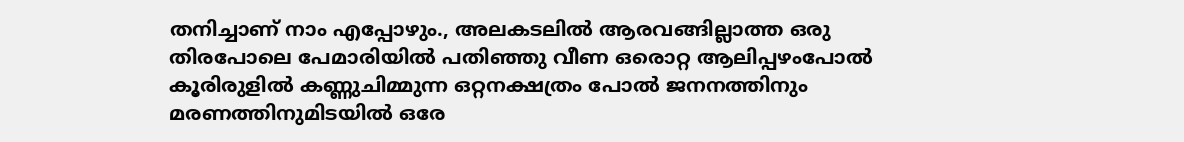തനിച്ചാണ് നാം എപ്പോഴും., അലകടലിൽ ആരവങ്ങില്ലാത്ത ഒരു തിരപോലെ പേമാരിയിൽ പതിഞ്ഞു വീണ ഒരൊറ്റ ആലിപ്പഴംപോൽ കൂരിരുളിൽ കണ്ണുചിമ്മുന്ന ഒറ്റനക്ഷത്രം പോൽ ജനനത്തിനും മരണത്തിനുമിടയിൽ ഒരേ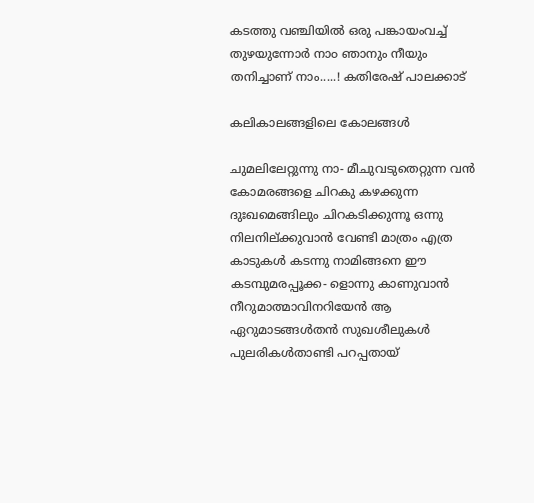കടത്തു വഞ്ചിയിൽ ഒരു പങ്കായംവച്ച് തുഴയുന്നോർ നാ൦ ഞാനും നീയും തനിച്ചാണ് നാം.....! കതിരേഷ് പാലക്കാട്

കലികാലങ്ങളിലെ കോലങ്ങൾ

ചുമലിലേറ്റുന്നു നാ- മീചുവടുതെറ്റുന്ന വൻ കോമരങ്ങളെ ചിറകു കഴക്കുന്ന ദുഃഖമെങ്ങിലും ചിറകടിക്കുന്നൂ ഒന്നു നിലനില്ക്കുവാൻ വേണ്ടി മാത്രം എത്ര കാടുകൾ കടന്നു നാമിങ്ങനെ ഈ കടമ്പുമരപ്പൂക്ക- ളൊന്നു കാണുവാൻ നീറുമാത്മാവിനറിയേൻ ആ ഏറുമാടങ്ങൾതൻ സുഖശീലുകൾ പുലരികൾതാണ്ടി പറപ്പതായ്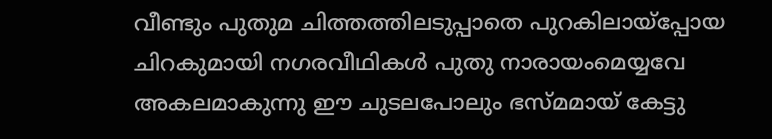വീണ്ടും പുതുമ ചിത്തത്തിലടുപ്പാതെ പുറകിലായ്പ്പോയ ചിറകുമായി നഗരവീഥികൾ പുതു നാരായംമെയ്യവേ അകലമാകുന്നു ഈ ചുടലപോലും ഭസ്മമായ് കേട്ടു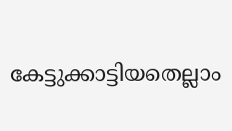കേട്ടുക്കാട്ടിയതെല്ലാം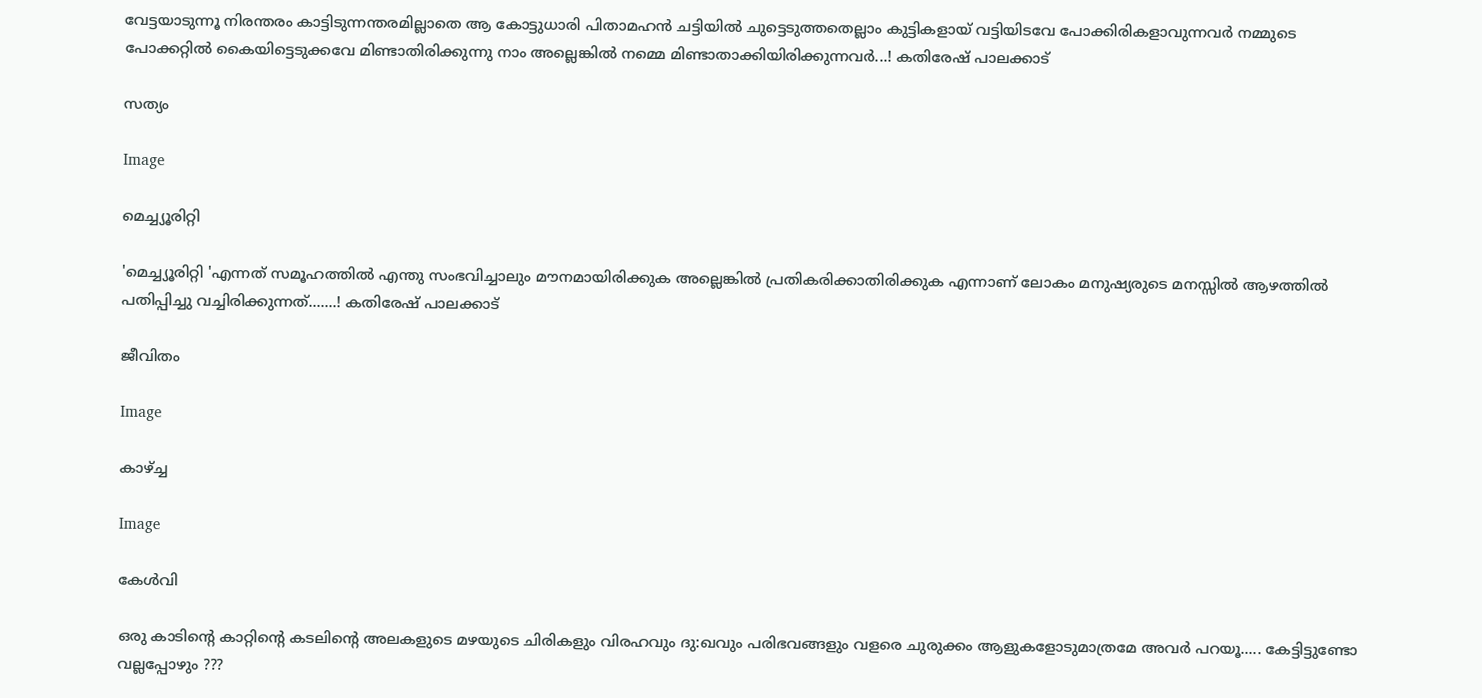വേട്ടയാടുന്നൂ നിരന്തരം കാട്ടിടുന്നന്തരമില്ലാതെ ആ കോട്ടുധാരി പിതാമഹൻ ചട്ടിയിൽ ചുട്ടെടുത്തതെല്ലാം കുട്ടികളായ് വട്ടിയിടവേ പോക്കിരികളാവുന്നവർ നമ്മുടെ പോക്കറ്റിൽ കൈയിട്ടെടുക്കവേ മിണ്ടാതിരിക്കുന്നു നാം അല്ലെങ്കിൽ നമ്മെ മിണ്ടാതാക്കിയിരിക്കുന്നവർ...! കതിരേഷ് പാലക്കാട്

സത്യം

Image

മെച്ച്യൂരിറ്റി

'മെച്ച്യൂരിറ്റി 'എന്നത് സമൂഹത്തിൽ എന്തു സംഭവിച്ചാലും മൗനമായിരിക്കുക അല്ലെങ്കിൽ പ്രതികരിക്കാതിരിക്കുക എന്നാണ് ലോകം മനുഷ്യരുടെ മനസ്സിൽ ആഴത്തിൽ പതിപ്പിച്ചു വച്ചിരിക്കുന്നത്.......! കതിരേഷ് പാലക്കാട്

ജീവിതം

Image

കാഴ്ച്ച

Image

കേൾവി

ഒരു കാടിന്റെ കാറ്റിന്റെ കടലിന്റെ അലകളുടെ മഴയുടെ ചിരികളും വിരഹവും ദു:ഖവും പരിഭവങ്ങളും വളരെ ചുരുക്കം ആളുകളോടുമാത്രമേ അവർ പറയൂ..... കേട്ടിട്ടുണ്ടോ വല്ലപ്പോഴും ???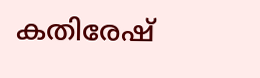കതിരേഷ്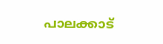പാലക്കാട്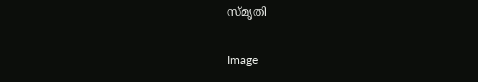സ്മൃതി

Image